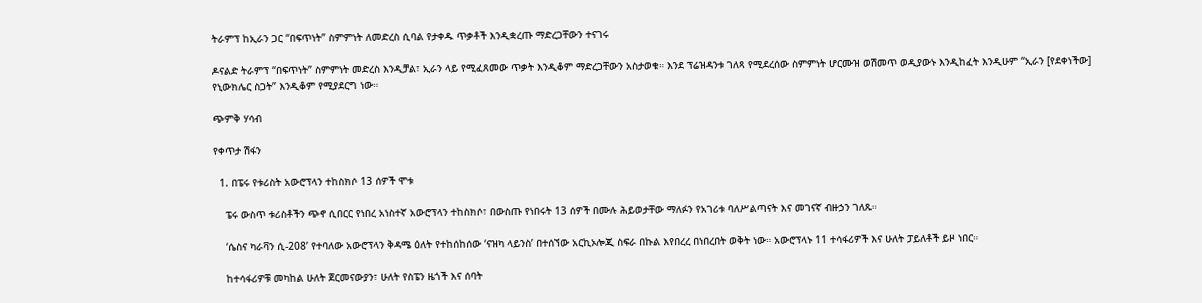ትራምፕ ከኢራን ጋር “በፍጥነት” ስምምነት ለመድረስ ሲባል የታቀዱ ጥቃቶች እንዲቋረጡ ማድረጋቸውን ተናገሩ

ዶናልድ ትራምፕ “በፍጥነት” ስምምነት መድረስ እንዲቻል፣ ኢራን ላይ የሚፈጸመው ጥቃት እንዲቆም ማድረጋቸውን አስታወቁ። እንደ ፕሬዝዳንቱ ገለጻ የሚደረሰው ስምምነት ሆርሙዝ ወሽመጥ ወዲያውኑ እንዲከፈት እንዲሁም “ኢራን [የደቀነችው] የኒውክሌር ስጋት” እንዲቆም የሚያደርግ ነው።

ጭምቅ ሃሳብ

የቀጥታ ሽፋን

  1. በፔሩ የቱሪስት አውሮፕላን ተከስክሶ 13 ሰዎች ሞቱ

    ፔሩ ውስጥ ቱሪስቶችን ጭኖ ሲበርር የነበረ አነስተኛ አውሮፕላን ተከስክሶ፣ በውስጡ የነበሩት 13 ሰዎች በሙሉ ሕይወታቸው ማለፉን የአገሪቱ ባለሥልጣናት እና መገናኛ ብዙኃን ገለጹ።

    ‘ሴስና ካራቫን ሲ-208’ የተባለው አውሮፕላን ቅዳሜ ዕለት የተከሰከሰው ‘ናዝካ ላይንስ’ በተሰኘው አርኪኦሎጂ ስፍራ በኩል እየበረረ በነበረበት ወቅት ነው። አውሮፕላኑ 11 ተሳፋሪዎች እና ሁለት ፓይለቶች ይዞ ነበር።

    ከተሳፋሪዎቹ መካከል ሁለት ጀርመናውያን፣ ሁለት የስፔን ዜጎች እና ሰባት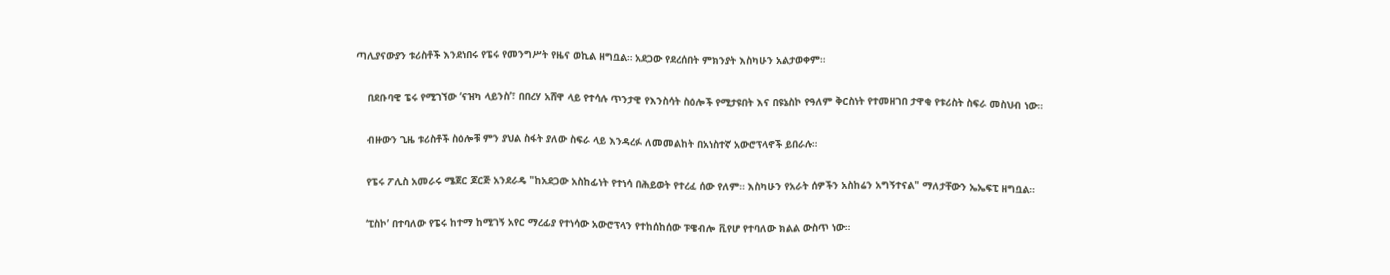ጣሊያናውያን ቱሪስቶች እንደነበሩ የፔሩ የመንግሥት የዜና ወኪል ዘግቧል። አደጋው የደረሰበት ምክንያት እስካሁን አልታወቀም።

    በደቡባዊ ፔሩ የሚገኘው ‘ናዝካ ላይንስ’፣ በበረሃ አሸዋ ላይ የተሳሉ ጥንታዊ የእንስሳት ስዕሎች የሚታዩበት እና በዩኔስኮ የዓለም ቅርስነት የተመዘገበ ታዋቂ የቱሪስት ስፍራ መስህብ ነው።

    ብዙውን ጊዜ ቱሪስቶች ስዕሎቹ ምን ያህል ስፋት ያለው ስፍራ ላይ እንዳረፉ ለመመልከት በአነስተኛ አውሮፕላኖች ይበራሉ።

    የፔሩ ፖሊስ አመራሩ ሜጀር ጆርጅ አንደራዴ "ከአደጋው አስከፊነት የተነሳ በሕይወት የተረፈ ሰው የለም። እስካሁን የአራት ሰዎችን አስከሬን አግኝተናል" ማለታቸውን ኤኤፍፒ ዘግቧል።

    ‘ፒስኮ’ በተባለው የፔሩ ከተማ ከሚገኝ አየር ማረፊያ የተነሳው አውሮፕላን የተከሰከሰው ፑዌብሎ ቪየሆ የተባለው ክልል ውስጥ ነው።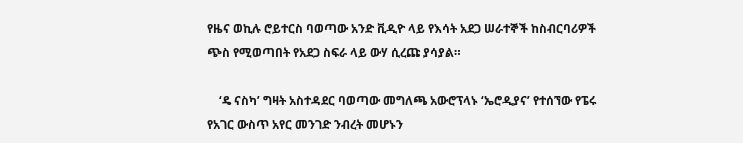የዜና ወኪሉ ሮይተርስ ባወጣው አንድ ቪዲዮ ላይ የእሳት አደጋ ሠራተኞች ከስብርባሪዎች ጭስ የሚወጣበት የአደጋ ስፍራ ላይ ውሃ ሲረጩ ያሳያል።

    ‘ዴ ናስካ’ ግዛት አስተዳደር ባወጣው መግለጫ አውሮፕላኑ ‘ኤሮዲያና’ የተሰኘው የፔሩ የአገር ውስጥ አየር መንገድ ንብረት መሆኑን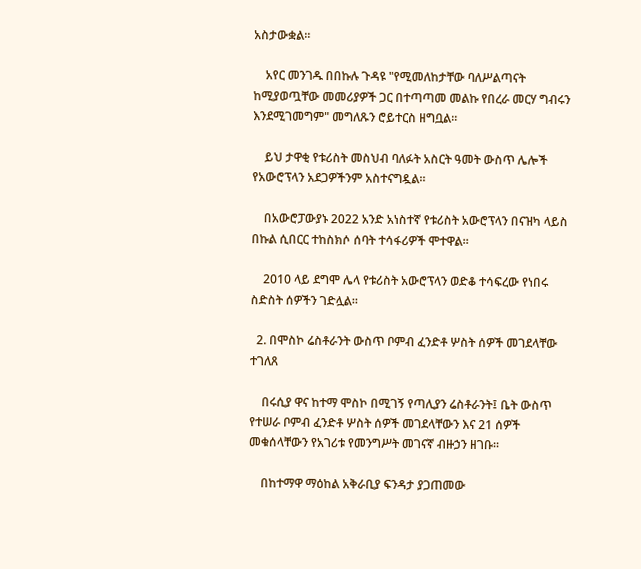አስታውቋል።

    አየር መንገዱ በበኩሉ ጉዳዩ "የሚመለከታቸው ባለሥልጣናት ከሚያወጧቸው መመሪያዎች ጋር በተጣጣመ መልኩ የበረራ መርሃ ግብሩን እንደሚገመግም" መግለጹን ሮይተርስ ዘግቧል።

    ይህ ታዋቂ የቱሪስት መስህብ ባለፉት አስርት ዓመት ውስጥ ሌሎች የአውሮፕላን አደጋዎችንም አስተናግዷል።

    በአውሮፓውያኑ 2022 አንድ አነስተኛ የቱሪስት አውሮፕላን በናዝካ ላይስ በኩል ሲበርር ተከስክሶ ሰባት ተሳፋሪዎች ሞተዋል።

    2010 ላይ ደግሞ ሌላ የቱሪስት አውሮፕላን ወድቆ ተሳፍረው የነበሩ ስድስት ሰዎችን ገድሏል።

  2. በሞስኮ ሬስቶራንት ውስጥ ቦምብ ፈንድቶ ሦስት ሰዎች መገደላቸው ተገለጸ

    በሩሲያ ዋና ከተማ ሞስኮ በሚገኝ የጣሊያን ሬስቶራንት፤ ቤት ውስጥ የተሠራ ቦምብ ፈንድቶ ሦስት ሰዎች መገደላቸውን እና 21 ሰዎች መቁሰላቸውን የአገሪቱ የመንግሥት መገናኛ ብዙኃን ዘገቡ።

    በከተማዋ ማዕከል አቅራቢያ ፍንዳታ ያጋጠመው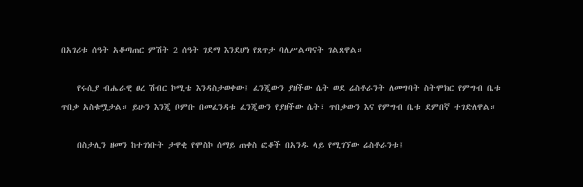በአገሪቱ ሰዓት አቆጣጠር ምሽት 2 ሰዓት ገደማ እንደሆነ የጸጥታ ባለሥልጣናት ገልጸዋል።

    የሩሲያ ብሔራዊ ፀረ ሽብር ኮሚቴ እንዳስታወቀው፤ ፈንጂውን ያዘችው ሴት ወደ ሬስቶራንት ለመግባት ስትሞክር የምግብ ቤቱ ጥበቃ አስቁሟታል። ይሁን እንጂ ቦምቡ በመፈንዳቱ ፈንጂውን የያዘችው ሴት፣ ጥበቃውን እና የምግብ ቤቱ ደምበኛ ተገድለዋል።

    በስታሊን ዘመን ከተገነቡት ታዋቂ የሞስኮ ሰማይ ጠቀስ ፎቆች በአንዱ ላይ የሚገኘው ሬስቶራንቱ፤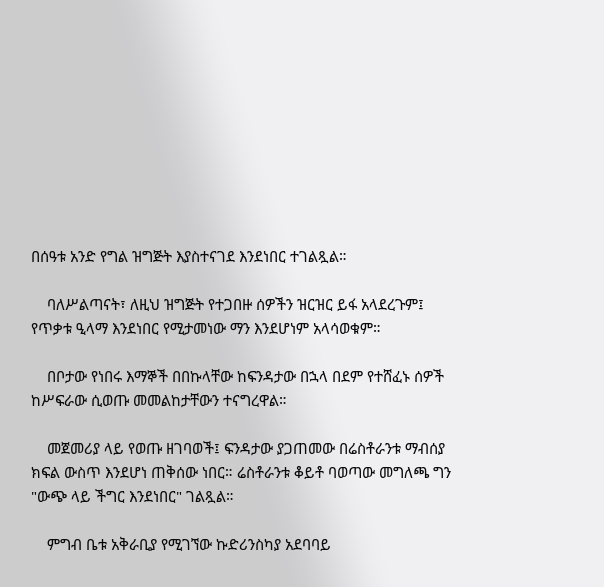በሰዓቱ አንድ የግል ዝግጅት እያስተናገደ እንደነበር ተገልጿል።

    ባለሥልጣናት፣ ለዚህ ዝግጅት የተጋበዙ ሰዎችን ዝርዝር ይፋ አላደረጉም፤ የጥቃቱ ዒላማ እንደነበር የሚታመነው ማን እንደሆነም አላሳወቁም።

    በቦታው የነበሩ እማኞች በበኩላቸው ከፍንዳታው በኋላ በደም የተሸፈኑ ሰዎች ከሥፍራው ሲወጡ መመልከታቸውን ተናግረዋል።

    መጀመሪያ ላይ የወጡ ዘገባወች፤ ፍንዳታው ያጋጠመው በሬስቶራንቱ ማብሰያ ክፍል ውስጥ እንደሆነ ጠቅሰው ነበር። ሬስቶራንቱ ቆይቶ ባወጣው መግለጫ ግን "ውጭ ላይ ችግር እንደነበር" ገልጿል።

    ምግብ ቤቱ አቅራቢያ የሚገኘው ኩድሪንስካያ አደባባይ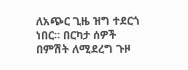ለአጭር ጊዜ ዝግ ተደርጎ ነበር። በርካታ ሰዎች በምሽት ለሚደረግ ጉዞ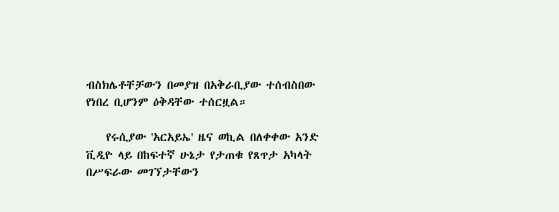ብስክሌቶቸቻውን በመያዝ በአቅራቢያው ተሰብስበው የነበረ ቢሆንም ዕቅዳቸው ተሰርዟል።

    የሩሲያው 'አርአይኤ' ዜና ወኪል በለቀቀው አንድ ቪዲዮ ላይ በከፍተኛ ሁኔታ የታጠቁ የጸጥታ አካላት በሥፍራው መገኘታቸውን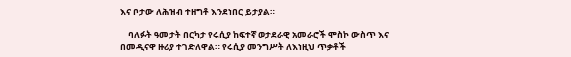እና ቦታው ለሕዝብ ተዘግቶ እንደነበር ይታያል።

    ባለፉት ዓመታት በርካታ የሩሲያ ከፍተኛ ወታደራዊ አመራሮች ሞስኮ ውስጥ እና በመዲናዋ ዙሪያ ተገድለዋል። የሩሲያ መንግሥት ለእነዚህ ጥቃቶች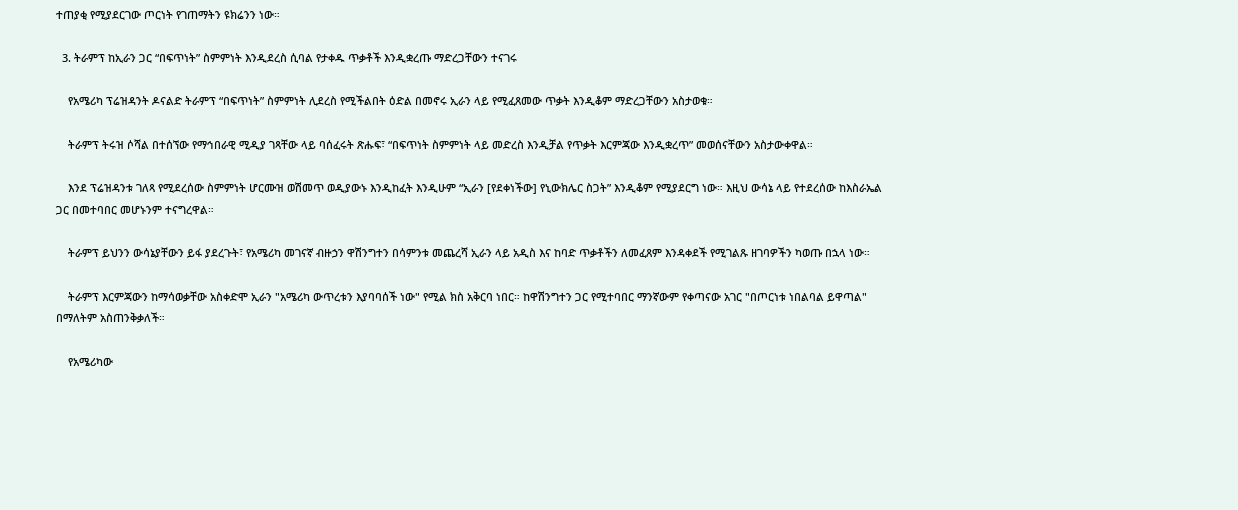ተጠያቂ የሚያደርገው ጦርነት የገጠማትን ዩክሬንን ነው።

  3. ትራምፕ ከኢራን ጋር “በፍጥነት” ስምምነት እንዲደረስ ሲባል የታቀዱ ጥቃቶች እንዲቋረጡ ማድረጋቸውን ተናገሩ

    የአሜሪካ ፕሬዝዳንት ዶናልድ ትራምፕ “በፍጥነት” ስምምነት ሊደረስ የሚችልበት ዕድል በመኖሩ ኢራን ላይ የሚፈጸመው ጥቃት እንዲቆም ማድረጋቸውን አስታወቁ።

    ትራምፕ ትሩዝ ሶሻል በተሰኘው የማኅበራዊ ሚዲያ ገጻቸው ላይ ባሰፈሩት ጽሑፍ፣ “በፍጥነት ስምምነት ላይ መድረስ እንዲቻል የጥቃት እርምጃው እንዲቋረጥ” መወሰናቸውን አስታውቀዋል።

    እንደ ፕሬዝዳንቱ ገለጻ የሚደረሰው ስምምነት ሆርሙዝ ወሽመጥ ወዲያውኑ እንዲከፈት እንዲሁም “ኢራን [የደቀነችው] የኒውክሌር ስጋት” እንዲቆም የሚያደርግ ነው። እዚህ ውሳኔ ላይ የተደረሰው ከእስራኤል ጋር በመተባበር መሆኑንም ተናግረዋል።

    ትራምፕ ይህንን ውሳኔያቸውን ይፋ ያደረጉት፣ የአሜሪካ መገናኛ ብዙኃን ዋሽንግተን በሳምንቱ መጨረሻ ኢራን ላይ አዲስ እና ከባድ ጥቃቶችን ለመፈጸም እንዳቀደች የሚገልጹ ዘገባዎችን ካወጡ በኋላ ነው።

    ትራምፕ እርምጃውን ከማሳወቃቸው አስቀድሞ ኢራን "አሜሪካ ውጥረቱን እያባባሰች ነው" የሚል ክስ አቅርባ ነበር። ከዋሽንግተን ጋር የሚተባበር ማንኛውም የቀጣናው አገር "በጦርነቱ ነበልባል ይዋጣል" በማለትም አስጠንቅቃለች።

    የአሜሪካው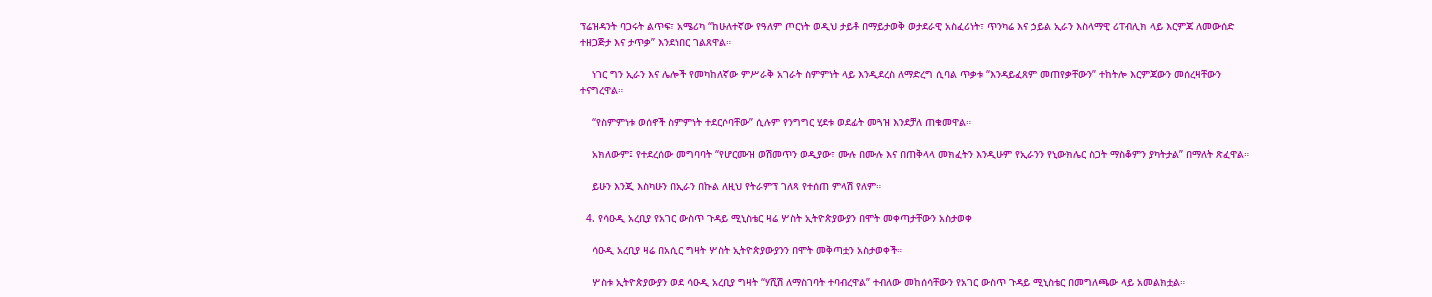ፕሬዝዳንት ባጋሩት ልጥፍ፣ አሜሪካ “ከሁለተኛው የዓለም ጦርነት ወዲህ ታይቶ በማይታወቅ ወታደራዊ አስፈሪነት፣ ጥንካሬ እና ኃይል ኢራን እስላማዊ ሪፐብሊክ ላይ እርምጃ ለመውሰድ ተዘጋጅታ እና ታጥቃ” እንደነበር ገልጸዋል።

    ነገር ግን ኢራን እና ሌሎች የመካከለኛው ምሥራቅ አገራት ስምምነት ላይ እንዲደረስ ለማድረግ ሲባል ጥቃቱ “እንዳይፈጸም መጠየቃቸውን” ተከትሎ እርምጃውን መሰረዛቸውን ተናግረዋል።

    “የስምምነቱ ወሰኖች ስምምነት ተደርሶባቸው” ሲሉም የንግግር ሂደቱ ወደፊት መጓዝ እንደቻለ ጠቁመዋል።

    አክለውም፤ የተደረሰው መግባባት “የሆርሙዝ ወሽመጥን ወዲያው፣ ሙሉ በሙሉ እና በጠቅላላ መክፈትን እንዲሁም የኢራንን የኒውክሌር ስጋት ማስቆምን ያካትታል” በማለት ጽፈዋል።

    ይሁን እንጂ እስካሁን በኢራን በኩል ለዚህ የትራምፕ ገለጻ የተሰጠ ምላሽ የለም።

  4. የሳዑዲ አረቢያ የአገር ውስጥ ጉዳይ ሚኒስቴር ዛሬ ሦስት ኢትዮጵያውያን በሞት መቀጣታቸውን አስታወቀ

    ሳዑዲ አረቢያ ዛሬ በአሲር ግዛት ሦስት ኢትዮጵያውያንን በሞት መቅጣቷን አስታወቀች።

    ሦስቱ ኢትዮጵያውያን ወደ ሳዑዲ አረቢያ ግዛት “ሃሺሽ ለማስገባት ተባብረዋል” ተብለው መከሰሳቸውን የአገር ውስጥ ጉዳይ ሚኒስቴር በመግለጫው ላይ አመልክቷል።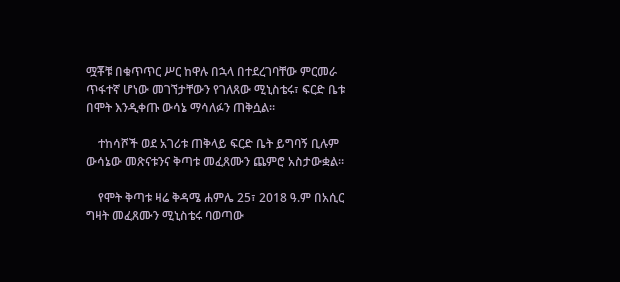ሟቾቹ በቁጥጥር ሥር ከዋሉ በኋላ በተደረገባቸው ምርመራ ጥፋተኛ ሆነው መገኘታቸውን የገለጸው ሚኒስቴሩ፣ ፍርድ ቤቱ በሞት እንዲቀጡ ውሳኔ ማሳለፉን ጠቅሷል።

    ተከሳሾች ወደ አገሪቱ ጠቅላይ ፍርድ ቤት ይግባኝ ቢሉም ውሳኔው መጽናቱንና ቅጣቱ መፈጸሙን ጨምሮ አስታውቋል።

    የሞት ቅጣቱ ዛሬ ቅዳሜ ሐምሌ 25፣ 2018 ዓ.ም በአሲር ግዛት መፈጸሙን ሚኒስቴሩ ባወጣው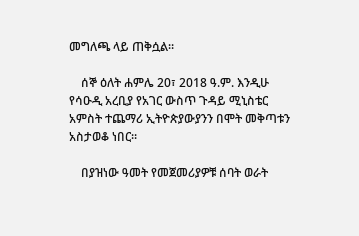መግለጫ ላይ ጠቅሷል።

    ሰኞ ዕለት ሐምሌ 20፣ 2018 ዓ.ም. እንዲሁ የሳዑዲ አረቢያ የአገር ውስጥ ጉዳይ ሚኒስቴር አምስት ተጨማሪ ኢትዮጵያውያንን በሞት መቅጣቱን አስታወቆ ነበር።

    በያዝነው ዓመት የመጀመሪያዎቹ ሰባት ወራት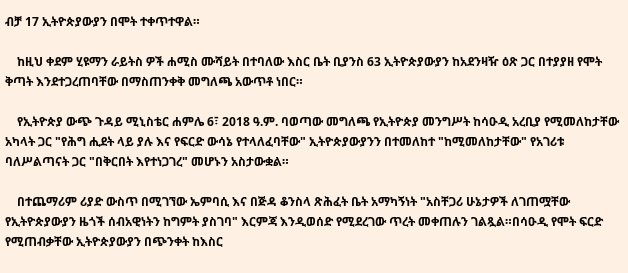ብቻ 17 ኢትዮጵያውያን በሞት ተቀጥተዋል።

    ከዚህ ቀደም ሂዩማን ራይትስ ዎች ሐሚስ ሙሻይት በተባለው እስር ቤት ቢያንስ 63 ኢትዮጵያውያን ከአደንዛዥ ዕጽ ጋር በተያያዘ የሞት ቅጣት እንደተጋረጠባቸው በማስጠንቀቅ መግለጫ አውጥቶ ነበር።

    የኢትዮጵያ ውጭ ጉዳይ ሚኒስቴር ሐምሌ 6፣ 2018 ዓ.ም. ባወጣው መግለጫ የኢትዮጵያ መንግሥት ከሳዑዲ አረቢያ የሚመለከታቸው አካላት ጋር "የሕግ ሒደት ላይ ያሉ እና የፍርድ ውሳኔ የተላለፈባቸው" ኢትዮጵያውያንን በተመለከተ "ከሚመለከታቸው" የአገሪቱ ባለሥልጣናት ጋር "በቅርበት እየተነጋገረ" መሆኑን አስታውቋል።

    በተጨማሪም ሪያድ ውስጥ በሚገኘው ኤምባሲ እና በጅዳ ቆንስላ ጽሕፈት ቤት አማካኝነት "አስቸጋሪ ሁኔታዎች ለገጠሟቸው የኢትዮጵያውያን ዜጎች ሰብአዊነትን ከግምት ያስገባ" እርምጃ እንዲወሰድ የሚደረገው ጥረት መቀጠሉን ገልጿል።በሳዑዲ የሞት ፍርድ የሚጠብቃቸው ኢትዮጵያውያን በጭንቀት ከእስር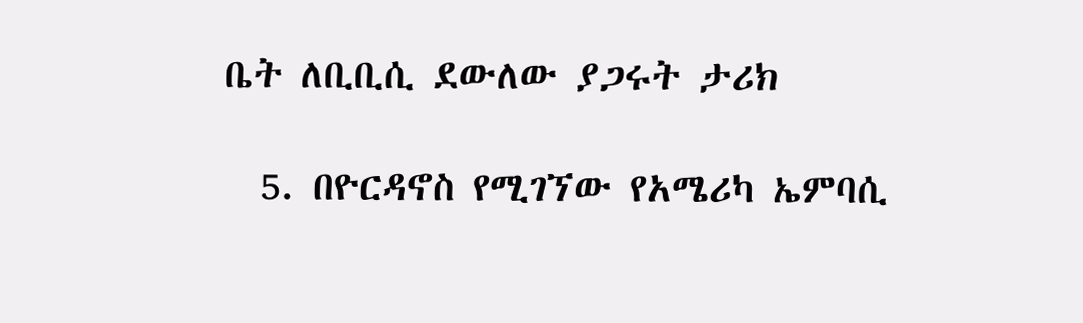ቤት ለቢቢሲ ደውለው ያጋሩት ታሪክ

  5. በዮርዳኖስ የሚገኘው የአሜሪካ ኤምባሲ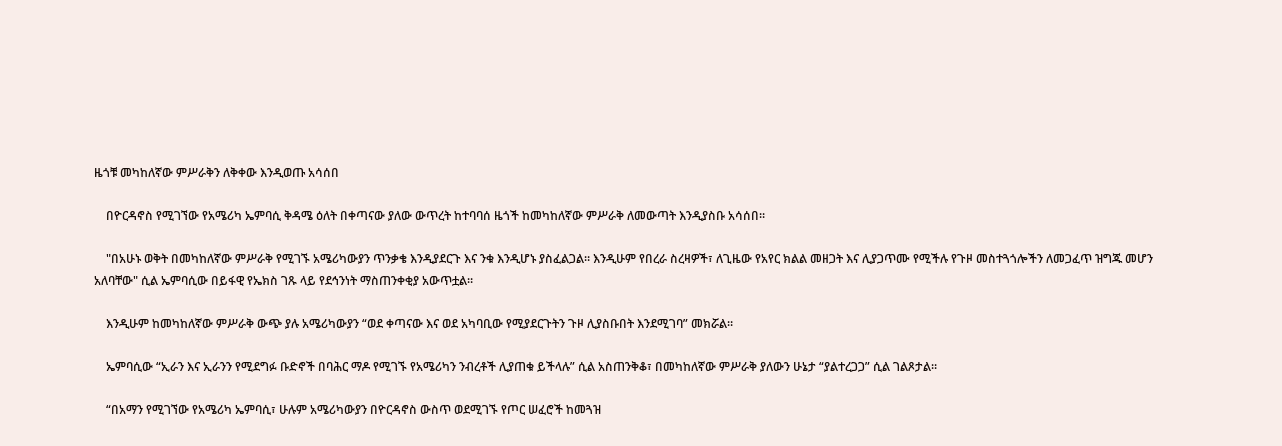ዜጎቹ መካከለኛው ምሥራቅን ለቅቀው እንዲወጡ አሳሰበ

    በዮርዳኖስ የሚገኘው የአሜሪካ ኤምባሲ ቅዳሜ ዕለት በቀጣናው ያለው ውጥረት ከተባባሰ ዜጎች ከመካከለኛው ምሥራቅ ለመውጣት እንዲያስቡ አሳሰበ።

    "በአሁኑ ወቅት በመካከለኛው ምሥራቅ የሚገኙ አሜሪካውያን ጥንቃቄ እንዲያደርጉ እና ንቁ እንዲሆኑ ያስፈልጋል። እንዲሁም የበረራ ስረዛዎች፣ ለጊዜው የአየር ክልል መዘጋት እና ሊያጋጥሙ የሚችሉ የጉዞ መስተጓጎሎችን ለመጋፈጥ ዝግጁ መሆን አለባቸው" ሲል ኤምባሲው በይፋዊ የኤክስ ገጹ ላይ የደኅንነት ማስጠንቀቂያ አውጥቷል።

    እንዲሁም ከመካከለኛው ምሥራቅ ውጭ ያሉ አሜሪካውያን “ወደ ቀጣናው እና ወደ አካባቢው የሚያደርጉትን ጉዞ ሊያስቡበት እንደሚገባ” መክሯል።

    ኤምባሲው “ኢራን እና ኢራንን የሚደግፉ ቡድኖች በባሕር ማዶ የሚገኙ የአሜሪካን ንብረቶች ሊያጠቁ ይችላሉ” ሲል አስጠንቅቆ፣ በመካከለኛው ምሥራቅ ያለውን ሁኔታ “ያልተረጋጋ” ሲል ገልጾታል።

    “በአማን የሚገኘው የአሜሪካ ኤምባሲ፣ ሁሉም አሜሪካውያን በዮርዳኖስ ውስጥ ወደሚገኙ የጦር ሠፈሮች ከመጓዝ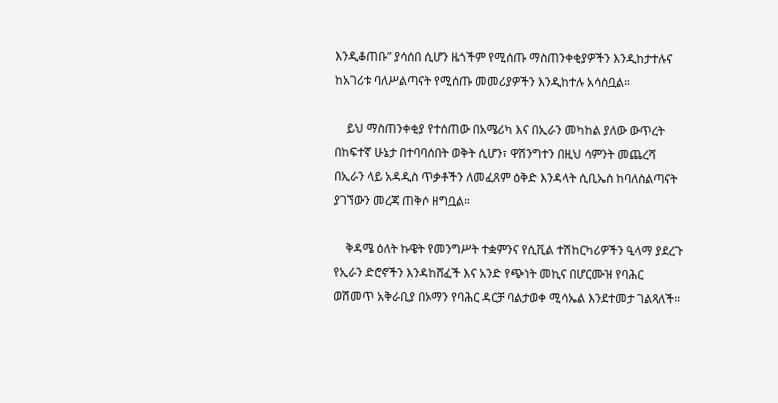እንዲቆጠቡ” ያሳሰበ ሲሆን ዜጎችም የሚሰጡ ማስጠንቀቂያዎችን እንዲከታተሉና ከአገሪቱ ባለሥልጣናት የሚሰጡ መመሪያዎችን እንዲከተሉ አሳስቧል።

    ይህ ማስጠንቀቂያ የተሰጠው በአሜሪካ እና በኢራን መካከል ያለው ውጥረት በከፍተኛ ሁኔታ በተባባሰበት ወቅት ሲሆን፣ ዋሽንግተን በዚህ ሳምንት መጨረሻ በኢራን ላይ አዳዲስ ጥቃቶችን ለመፈጸም ዕቅድ እንዳላት ሲቢኤስ ከባለስልጣናት ያገኘውን መረጃ ጠቅሶ ዘግቧል።

    ቅዳሜ ዕለት ኩዌት የመንግሥት ተቋምንና የሲቪል ተሽከርካሪዎችን ዒላማ ያደረጉ የኢራን ድሮኖችን እንዳከሸፈች እና አንድ የጭነት መኪና በሆርሙዝ የባሕር ወሽመጥ አቅራቢያ በኦማን የባሕር ዳርቻ ባልታወቀ ሚሳኤል እንደተመታ ገልጻለች።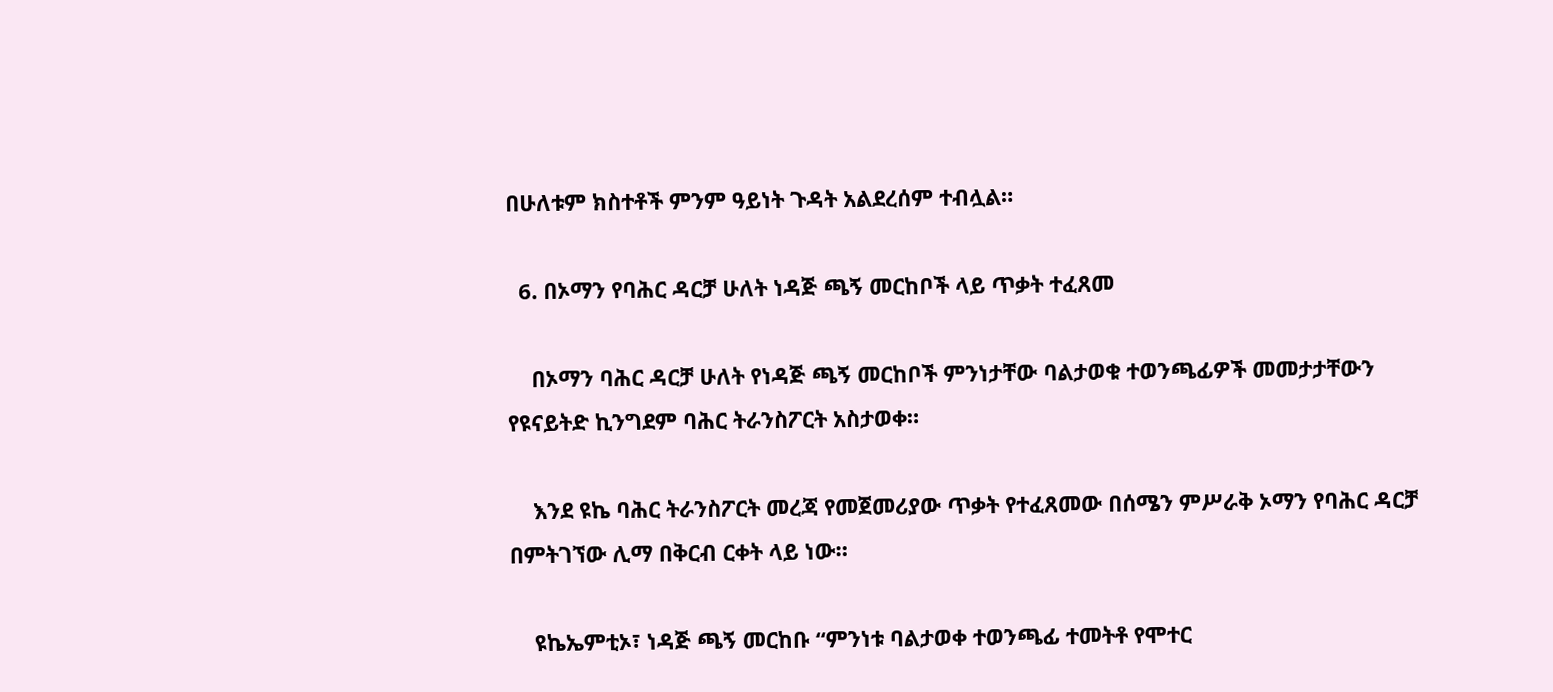በሁለቱም ክስተቶች ምንም ዓይነት ጉዳት አልደረሰም ተብሏል።

  6. በኦማን የባሕር ዳርቻ ሁለት ነዳጅ ጫኝ መርከቦች ላይ ጥቃት ተፈጸመ

    በኦማን ባሕር ዳርቻ ሁለት የነዳጅ ጫኝ መርከቦች ምንነታቸው ባልታወቁ ተወንጫፊዎች መመታታቸውን የዩናይትድ ኪንግደም ባሕር ትራንስፖርት አስታወቀ።

    እንደ ዩኬ ባሕር ትራንስፖርት መረጃ የመጀመሪያው ጥቃት የተፈጸመው በሰሜን ምሥራቅ ኦማን የባሕር ዳርቻ በምትገኘው ሊማ በቅርብ ርቀት ላይ ነው።

    ዩኬኤምቲኦ፣ ነዳጅ ጫኝ መርከቡ “ምንነቱ ባልታወቀ ተወንጫፊ ተመትቶ የሞተር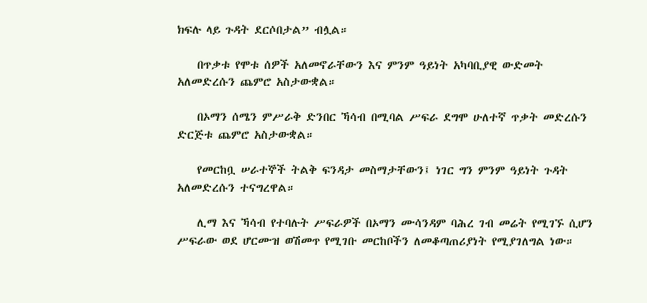ክፍሉ ላይ ጉዳት ደርሶበታል” ብሏል።

    በጥቃቱ የሞቱ ሰዎች አለመኖራቸውን እና ምንም ዓይነት አካባቢያዊ ውድመት አለመድረሱን ጨምሮ አስታውቋል።

    በኦማን ሰሜን ምሥራቅ ድንበር ኻሳብ በሚባል ሥፍራ ደግሞ ሁለተኛ ጥቃት መድረሱን ድርጅቱ ጨምሮ አስታውቋል።

    የመርከቧ ሠራተኞች ትልቅ ፍንዳታ መስማታቸውን፤ ነገር ግን ምንም ዓይነት ጉዳት አለመድረሱን ተናግረዋል።

    ሊማ እና ኻሳብ የተባሉት ሥፍራዎች በኦማን ሙሳንዳም ባሕረ ገብ መሬት የሚገኙ ሲሆን ሥፍራው ወደ ሆርሙዝ ወሽመጥ የሚገቡ መርከቦችን ለመቆጣጠሪያነት የሚያገለግል ነው።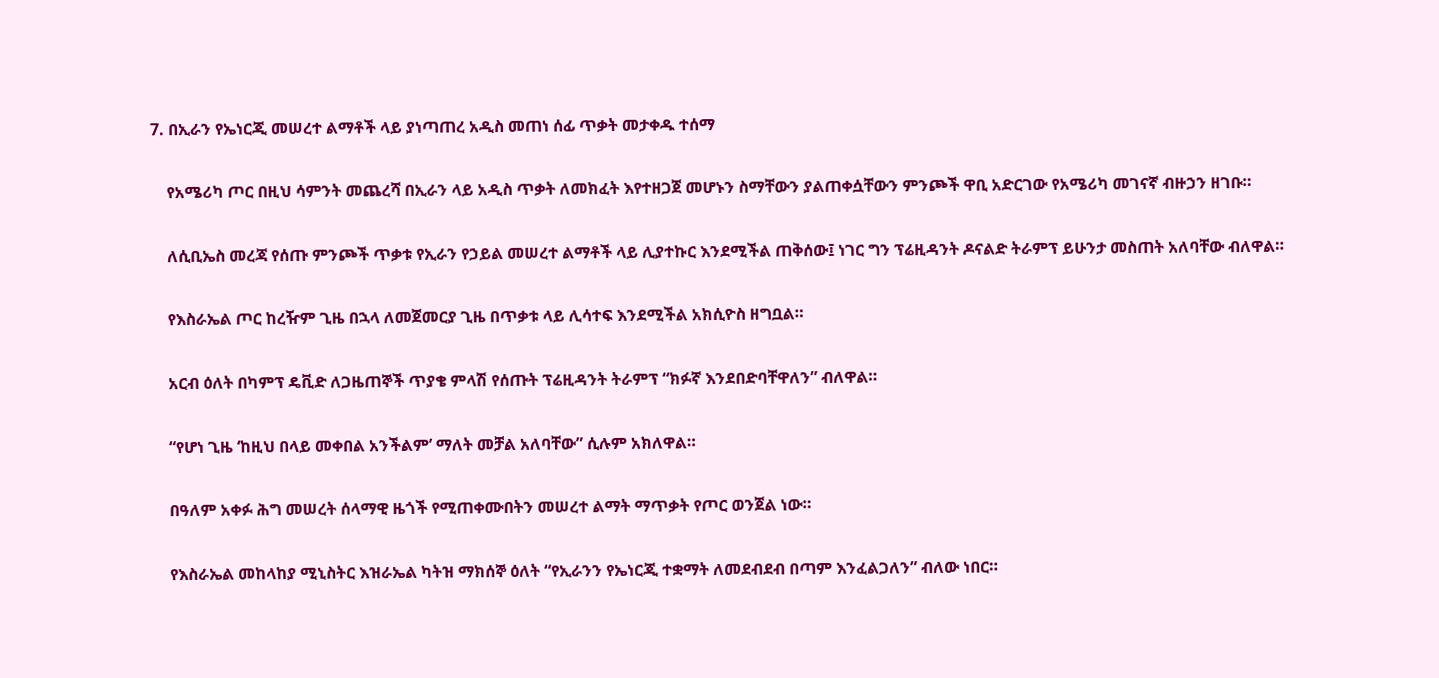7. በኢራን የኤነርጂ መሠረተ ልማቶች ላይ ያነጣጠረ አዲስ መጠነ ሰፊ ጥቃት መታቀዱ ተሰማ

    የአሜሪካ ጦር በዚህ ሳምንት መጨረሻ በኢራን ላይ አዲስ ጥቃት ለመክፈት እየተዘጋጀ መሆኑን ስማቸውን ያልጠቀሷቸውን ምንጮች ዋቢ አድርገው የአሜሪካ መገናኛ ብዙኃን ዘገቡ።

    ለሲቢኤስ መረጃ የሰጡ ምንጮች ጥቃቱ የኢራን የኃይል መሠረተ ልማቶች ላይ ሊያተኩር እንደሚችል ጠቅሰው፤ ነገር ግን ፕሬዚዳንት ዶናልድ ትራምፕ ይሁንታ መስጠት አለባቸው ብለዋል።

    የእስራኤል ጦር ከረዥም ጊዜ በኋላ ለመጀመርያ ጊዜ በጥቃቱ ላይ ሊሳተፍ እንደሚችል አክሲዮስ ዘግቧል።

    አርብ ዕለት በካምፕ ዴቪድ ለጋዜጠኞች ጥያቄ ምላሽ የሰጡት ፕሬዚዳንት ትራምፕ “ክፉኛ እንደበድባቸዋለን” ብለዋል።

    “የሆነ ጊዜ ‘ከዚህ በላይ መቀበል አንችልም’ ማለት መቻል አለባቸው” ሲሉም አክለዋል።

    በዓለም አቀፉ ሕግ መሠረት ሰላማዊ ዜጎች የሚጠቀሙበትን መሠረተ ልማት ማጥቃት የጦር ወንጀል ነው።

    የእስራኤል መከላከያ ሚኒስትር እዝራኤል ካትዝ ማክሰኞ ዕለት “የኢራንን የኤነርጂ ተቋማት ለመደብደብ በጣም እንፈልጋለን” ብለው ነበር።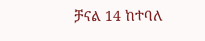ቻናል 14 ከተባለ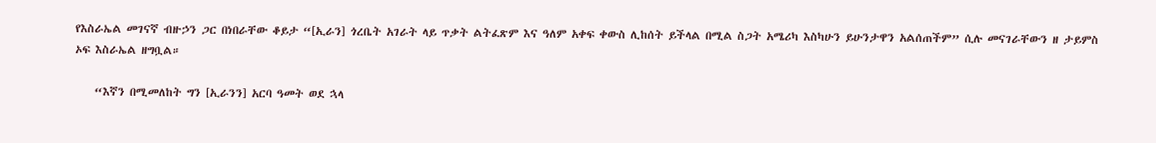የእስራኤል መገናኛ ብዙኃን ጋር በነበራቸው ቆይታ “[ኢራን] ጎረቤት አገራት ላይ ጥቃት ልትፈጽም እና ዓለም አቀፍ ቀውስ ሊከሰት ይችላል በሚል ስጋት አሜሪካ እስካሁን ይሁንታዋን አልሰጠችም” ሲሉ መናገራቸውን ዘ ታይምስ ኦፍ እስራኤል ዘግቧል።

    “እኛን በሚመለከት ግን [ኢራንን] አርባ ዓመት ወደ ኋላ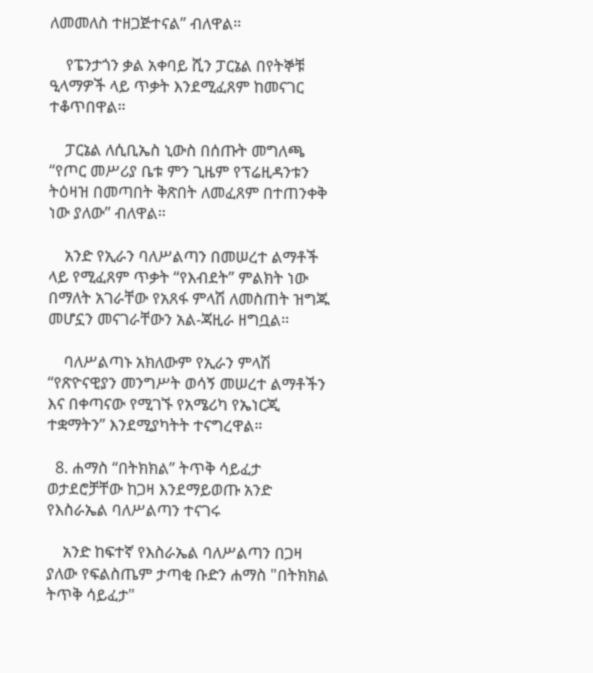ለመመለስ ተዘጋጅተናል” ብለዋል።

    የፔንታጎን ቃል አቀባይ ሺን ፓርኔል በየትኞቹ ዒላማዎች ላይ ጥቃት እንደሚፈጸም ከመናገር ተቆጥበዋል።

    ፓርኔል ለሲቢኤስ ኒውስ በሰጡት መግለጫ “የጦር መሥሪያ ቤቱ ምን ጊዜም የፕሬዚዳንቱን ትዕዛዝ በመጣበት ቅጽበት ለመፈጸም በተጠንቀቅ ነው ያለው” ብለዋል።

    አንድ የኢራን ባለሥልጣን በመሠረተ ልማቶች ላይ የሚፈጸም ጥቃት “የእብደት” ምልክት ነው በማለት አገራቸው የአጸፋ ምላሽ ለመስጠት ዝግጁ መሆኗን መናገራቸውን አል-ጃዚራ ዘግቧል።

    ባለሥልጣኑ አክለውም የኢራን ምላሽ “የጽዮናዊያን መንግሥት ወሳኝ መሠረተ ልማቶችን እና በቀጣናው የሚገኙ የአሜሪካ የኤነርጂ ተቋማትን” እንደሚያካትት ተናግረዋል።

  8. ሐማስ “በትክክል” ትጥቅ ሳይፈታ ወታደሮቻቸው ከጋዛ እንደማይወጡ አንድ የእስራኤል ባለሥልጣን ተናገሩ

    አንድ ከፍተኛ የእስራኤል ባለሥልጣን በጋዛ ያለው የፍልስጤም ታጣቂ ቡድን ሐማስ "በትክክል ትጥቅ ሳይፈታ"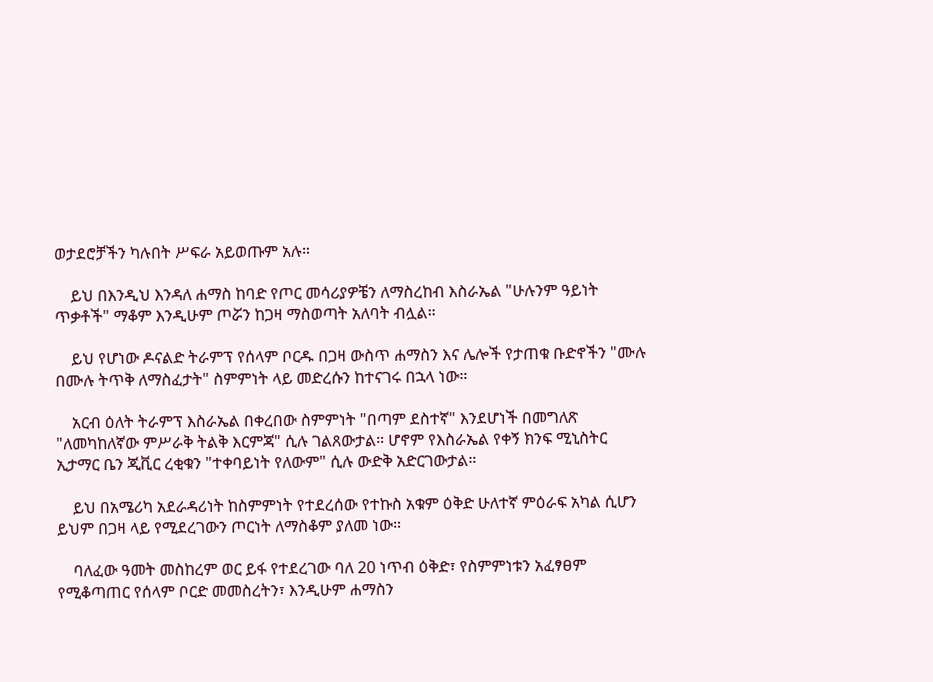ወታደሮቻችን ካሉበት ሥፍራ አይወጡም አሉ።

    ይህ በእንዲህ እንዳለ ሐማስ ከባድ የጦር መሳሪያዎቼን ለማስረከብ እስራኤል "ሁሉንም ዓይነት ጥቃቶች" ማቆም እንዲሁም ጦሯን ከጋዛ ማስወጣት አለባት ብሏል።

    ይህ የሆነው ዶናልድ ትራምፕ የሰላም ቦርዱ በጋዛ ውስጥ ሐማስን እና ሌሎች የታጠቁ ቡድኖችን "ሙሉ በሙሉ ትጥቅ ለማስፈታት" ስምምነት ላይ መድረሱን ከተናገሩ በኋላ ነው።

    አርብ ዕለት ትራምፕ እስራኤል በቀረበው ስምምነት "በጣም ደስተኛ" እንደሆነች በመግለጽ "ለመካከለኛው ምሥራቅ ትልቅ እርምጃ" ሲሉ ገልጸውታል። ሆኖም የእስራኤል የቀኝ ክንፍ ሚኒስትር ኢታማር ቤን ጂቪር ረቂቁን "ተቀባይነት የለውም" ሲሉ ውድቅ አድርገውታል።

    ይህ በአሜሪካ አደራዳሪነት ከስምምነት የተደረሰው የተኩስ አቁም ዕቅድ ሁለተኛ ምዕራፍ አካል ሲሆን ይህም በጋዛ ላይ የሚደረገውን ጦርነት ለማስቆም ያለመ ነው።

    ባለፈው ዓመት መስከረም ወር ይፋ የተደረገው ባለ 20 ነጥብ ዕቅድ፣ የስምምነቱን አፈፃፀም የሚቆጣጠር የሰላም ቦርድ መመስረትን፣ እንዲሁም ሐማስን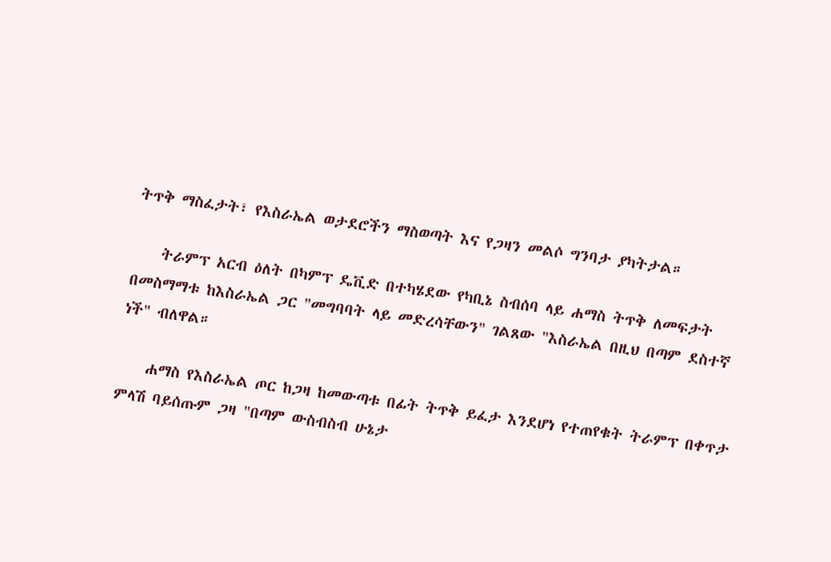ትጥቅ ማስፈታት፣ የእስራኤል ወታደሮችን ማስወጣት እና የጋዛን መልሶ ግንባታ ያካትታል።

    ትራምፕ አርብ ዕለት በካምፕ ዴቪድ በተካሄደው የካቢኔ ስብሰባ ላይ ሐማስ ትጥቅ ለመፍታት በመስማማቱ ከእስራኤል ጋር "መግባባት ላይ መድረሳቸውን" ገልጸው "እስራኤል በዚህ በጣም ደስተኛ ነች" ብለዋል።

    ሐማስ የእስራኤል ጦር ከጋዛ ከመውጣቱ በፊት ትጥቅ ይፈታ እንደሆነ የተጠየቁት ትራምፕ በቀጥታ ምላሽ ባይሰጡም ጋዛ "በጣም ውስብስብ ሁኔታ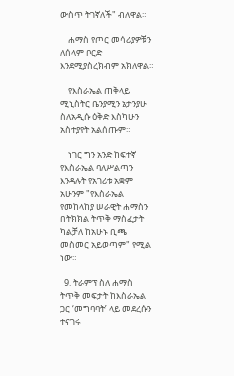ውስጥ ትገኛለች" ብለዋል።

    ሐማስ የጦር መሳሪያዎቹን ለሰላም ቦርድ እንደሚያስረክብም አክለዋል።

    የእስራኤል ጠቅላይ ሚኒስትር ቤንያሚን ኔታንያሁ ስለአዲሱ ዕቅድ እስካሁን አስተያየት አልሰጡም።

    ነገር ግን አንድ ከፍተኛ የእስራኤል ባለሥልጣን እንዳሉት የአገሪቱ አቋም አሁንም "የእስራኤል የመከላከያ ሠራዊት ሐማስን በትክክል ትጥቅ ማስፈታት ካልቻለ ከአሁኑ ቢጫ መስመር አይወጣም" የሚል ነው።

  9. ትራምፕ ስለ ሐማስ ትጥቅ መፍታት ከእስራኤል ጋር ‘መግባባት’ ላይ መደረሱን ተናገሩ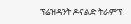ፕሬዝዳንት ዶናልድ ትራምፕ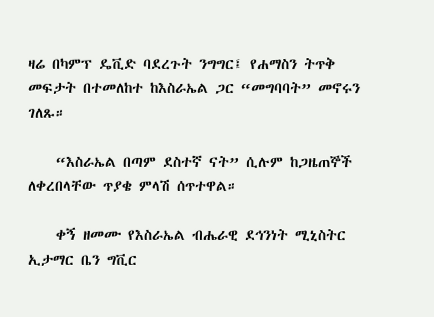ዛሬ በካምፕ ዴቪድ ባደረጉት ንግግር፤ የሐማስን ትጥቅ መፍታት በተመለከተ ከእስራኤል ጋር “መግባባት” መኖሩን ገለጹ።

    “እስራኤል በጣም ደስተኛ ናት” ሲሉም ከጋዜጠኞች ለቀረበላቸው ጥያቄ ምላሽ ሰጥተዋል።

    ቀኝ ዘመሙ የእስራኤል ብሔራዊ ደኅንነት ሚኒስትር ኢታማር ቤን ግቪር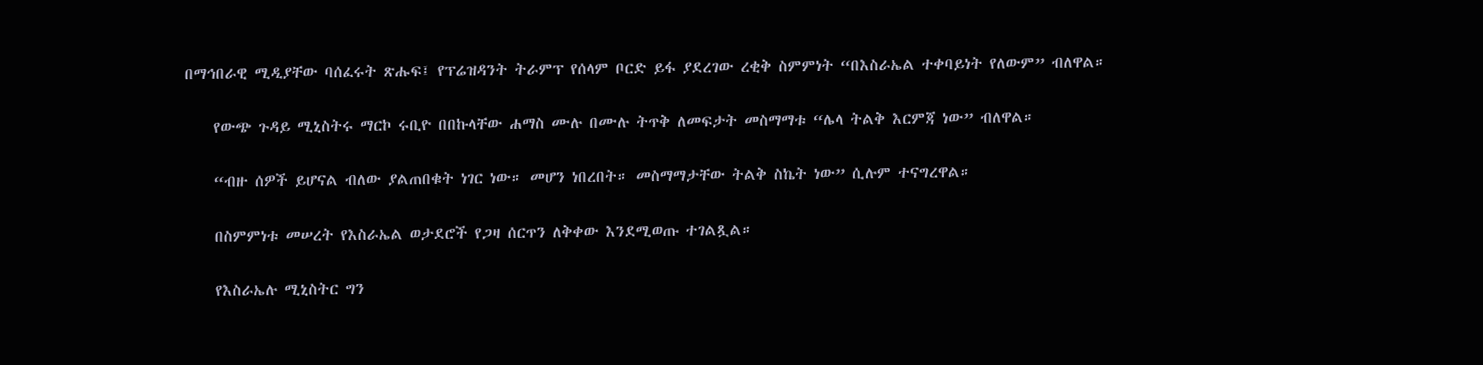በማኅበራዊ ሚዲያቸው ባሰፈሩት ጽሑፍ፤ የፕሬዝዳንት ትራምፕ የሰላም ቦርድ ይፋ ያደረገው ረቂቅ ስምምነት “በእስራኤል ተቀባይነት የለውም” ብለዋል።

    የውጭ ጉዳይ ሚኒስትሩ ማርኮ ሩቢዮ በበኩላቸው ሐማስ ሙሉ በሙሉ ትጥቅ ለመፍታት መስማማቱ “ሌላ ትልቅ እርምጃ ነው” ብለዋል።

    “ብዙ ሰዎች ይሆናል ብለው ያልጠበቁት ነገር ነው። መሆን ነበረበት። መስማማታቸው ትልቅ ስኬት ነው” ሲሉም ተናግረዋል።

    በስምምነቱ መሠረት የእስራኤል ወታደሮች የጋዛ ሰርጥን ለቅቀው እንደሚወጡ ተገልጿል።

    የእስራኤሉ ሚኒስትር ግን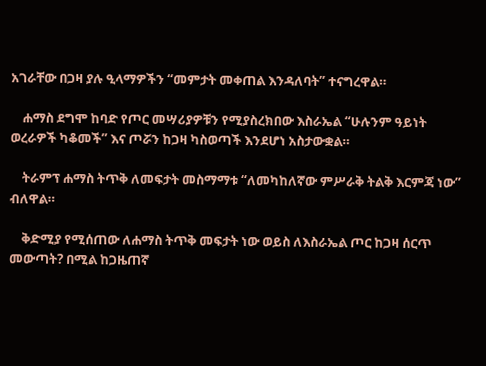አገራቸው በጋዛ ያሉ ዒላማዎችን “መምታት መቀጠል እንዳለባት” ተናግረዋል።

    ሐማስ ደግሞ ከባድ የጦር መሣሪያዎቹን የሚያስረክበው እስራኤል “ሁሉንም ዓይነት ወረራዎች ካቆመች” እና ጦሯን ከጋዛ ካስወጣች እንደሆነ አስታውቋል።

    ትራምፕ ሐማስ ትጥቅ ለመፍታት መስማማቱ “ለመካከለኛው ምሥራቅ ትልቅ እርምጃ ነው” ብለዋል።

    ቅድሚያ የሚሰጠው ለሐማስ ትጥቅ መፍታት ነው ወይስ ለእስራኤል ጦር ከጋዛ ሰርጥ መውጣት? በሚል ከጋዜጠኛ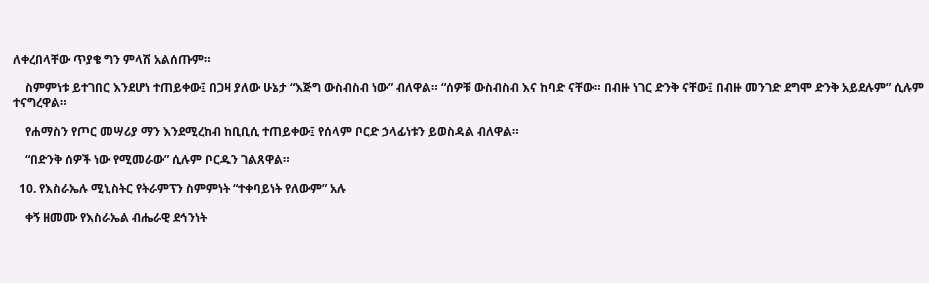ለቀረበላቸው ጥያቄ ግን ምላሽ አልሰጡም።

    ስምምነቱ ይተገበር እንደሆነ ተጠይቀው፤ በጋዛ ያለው ሁኔታ “እጅግ ውስብስብ ነው” ብለዋል። “ሰዎቹ ውስብስብ እና ከባድ ናቸው። በብዙ ነገር ድንቅ ናቸው፤ በብዙ መንገድ ደግሞ ድንቅ አይደሉም” ሲሉም ተናግረዋል።

    የሐማስን የጦር መሣሪያ ማን እንደሚረከብ ከቢቢሲ ተጠይቀው፤ የሰላም ቦርድ ኃላፊነቱን ይወስዳል ብለዋል።

    “በድንቅ ሰዎች ነው የሚመራው” ሲሉም ቦርዱን ገልጸዋል።

  10. የእስራኤሉ ሚኒስትር የትራምፕን ስምምነት “ተቀባይነት የለውም” አሉ

    ቀኝ ዘመሙ የእስራኤል ብሔራዊ ደኅንነት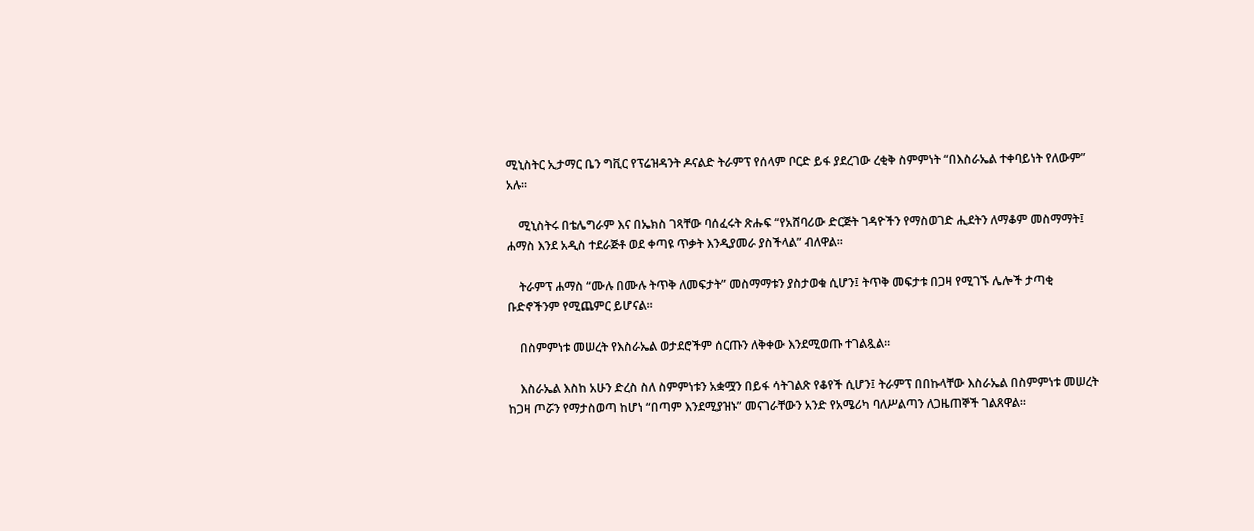ሚኒስትር ኢታማር ቤን ግቪር የፕሬዝዳንት ዶናልድ ትራምፕ የሰላም ቦርድ ይፋ ያደረገው ረቂቅ ስምምነት “በእስራኤል ተቀባይነት የለውም” አሉ።

    ሚኒስትሩ በቴሌግራም እና በኤክስ ገጻቸው ባሰፈሩት ጽሑፍ “የአሸባሪው ድርጅት ገዳዮችን የማስወገድ ሒደትን ለማቆም መስማማት፤ ሐማስ እንደ አዲስ ተደራጅቶ ወደ ቀጣዩ ጥቃት እንዲያመራ ያስችላል” ብለዋል።

    ትራምፕ ሐማስ “ሙሉ በሙሉ ትጥቅ ለመፍታት” መስማማቱን ያስታወቁ ሲሆን፤ ትጥቅ መፍታቱ በጋዛ የሚገኙ ሌሎች ታጣቂ ቡድኖችንም የሚጨምር ይሆናል።

    በስምምነቱ መሠረት የእስራኤል ወታደሮችም ሰርጡን ለቅቀው እንደሚወጡ ተገልጿል።

    እስራኤል እስከ አሁን ድረስ ስለ ስምምነቱን አቋሟን በይፋ ሳትገልጽ የቆየች ሲሆን፤ ትራምፕ በበኩላቸው እስራኤል በስምምነቱ መሠረት ከጋዛ ጦሯን የማታስወጣ ከሆነ “በጣም እንደሚያዝኑ” መናገራቸውን አንድ የአሜሪካ ባለሥልጣን ለጋዜጠኞች ገልጸዋል።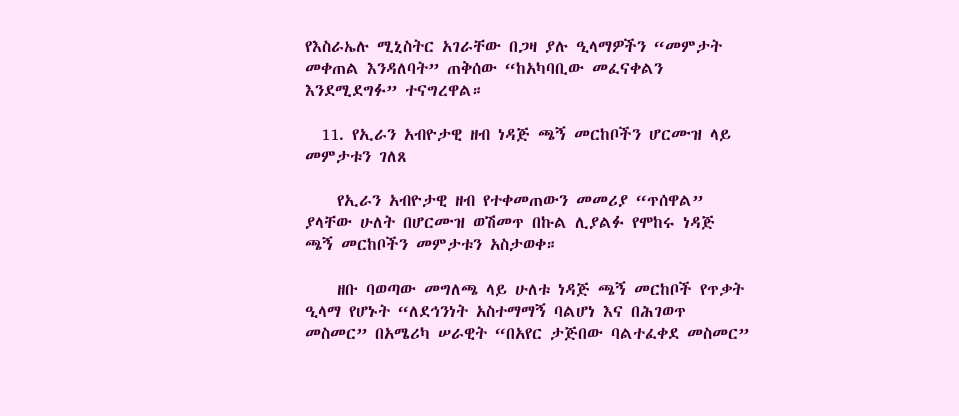የእስራኤሉ ሚኒስትር አገራቸው በጋዛ ያሉ ዒላማዎችን “መምታት መቀጠል እንዳለባት” ጠቅሰው “ከአካባቢው መፈናቀልን እንደሚደግፉ” ተናግረዋል።

  11. የኢራን አብዮታዊ ዘብ ነዳጅ ጫኝ መርከቦችን ሆርሙዝ ላይ መምታቱን ገለጸ

    የኢራን አብዮታዊ ዘብ የተቀመጠውን መመሪያ “ጥሰዋል” ያላቸው ሁለት በሆርሙዝ ወሽመጥ በኩል ሊያልፉ የሞከሩ ነዳጅ ጫኝ መርከቦችን መምታቱን አስታወቀ።

    ዘቡ ባወጣው መግለጫ ላይ ሁለቱ ነዳጅ ጫኝ መርከቦች የጥቃት ዒላማ የሆኑት “ለደኅንነት አስተማማኝ ባልሆነ እና በሕገወጥ መስመር” በአሜሪካ ሠራዊት “በአየር ታጅበው ባልተፈቀደ መስመር”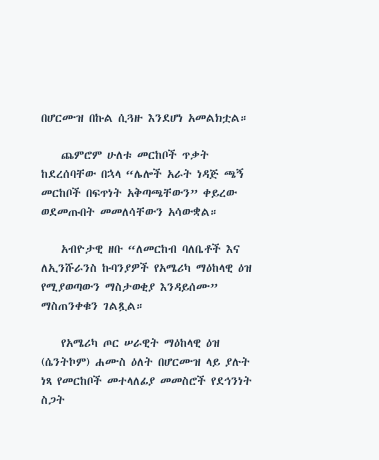በሆርሙዝ በኩል ሲጓዙ እንደሆነ አመልክቷል።

    ጨምሮም ሁለቱ መርከቦች ጥቃት ከደረሰባቸው በኋላ “ሌሎች አራት ነዳጅ ጫኝ መርከቦች በፍጥነት አቅጣጫቸውን” ቀይረው ወደመጡበት መመለሳቸውን አሳውቋል።

    አብዮታዊ ዘቡ “ለመርከብ ባለቤቶች እና ለኢንሹራንስ ኩባንያዎች የአሜሪካ ማዕከላዊ ዕዝ የሚያወጣውን ማስታወቂያ እንዳይሰሙ” ማስጠንቀቁን ገልጿል።

    የአሜሪካ ጦር ሠራዊት ማዕከላዊ ዕዝ (ሴንትኮም) ሐሙስ ዕለት በሆርሙዝ ላይ ያሉት ነጻ የመርከቦች መተላለፊያ መመስሮች የደኅንነት ስጋት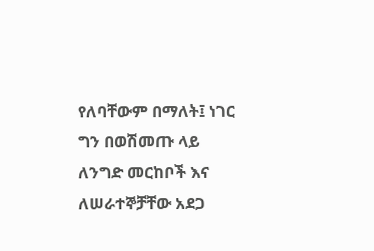የለባቸውም በማለት፤ ነገር ግን በወሽመጡ ላይ ለንግድ መርከቦች እና ለሠራተኞቻቸው አደጋ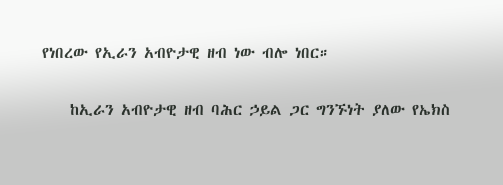የነበረው የኢራን አብዮታዊ ዘብ ነው ብሎ ነበር።

    ከኢራን አብዮታዊ ዘብ ባሕር ኃይል ጋር ግንኙነት ያለው የኤክስ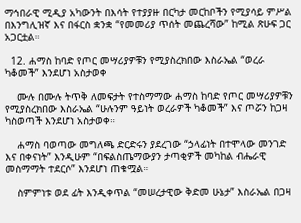ማኅበራዊ ሚዲያ አካውንት በእሳት የተያያዙ በርካታ መርከቦችን የሚያሳይ ምሥል በእንግሊዝኛ እና በፋርስ ቋንቋ “የመመሪያ ጥሰት መጨረሻው” ከሚል ጽሁፍ ጋር አጋርቷል።

  12. ሐማስ ከባድ የጦር መሣሪያዎቹን የሚያስረክበው እስራኤል “ወረራ ካቆመች” እንደሆነ አስታወቀ

    ሙሉ በሙሉ ትጥቅ ለመፍታት የተስማማው ሐማስ ከባድ የጦር መሣሪያዎቹን የሚያስረክበው እስራኤል “ሁሉንም ዓይነት ወረራዎች ካቆመች” እና ጦሯን ከጋዛ ካስወጣች እንደሆነ አስታወቀ።

    ሐማስ ባወጣው መግለጫ ድርድሩን ያደረገው “ኃላፊነት በተሞላው መንገድ እና በቀናነት” እንዲሁም “በፍልስጤማውያን ታጣቂዎች መካከል ብሔራዊ መስማማት ተደርሶ” እንደሆነ ጠቁሟል።

    ስምምነቱ ወደ ፊት እንዲቀጥል “መሠረታዊው ቅድመ ሁኔታ” እስራኤል በጋዛ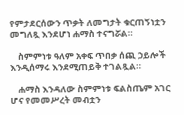የምታደርሰውን ጥቃት ለመግታት ቁርጠኝነቷን መግለጿ እንደሆነ ሐማስ ተናግሯል።

    ስምምነቱ ዓለም አቀፍ ጥበቃ ሰጪ ኃይሎች እንዲሰማሩ እንደሚጠይቅ ተገልጿል።

    ሐማስ እንዳለው ስምምነቱ ፍልስጤም አገር ሆና የመመሥረት መብቷን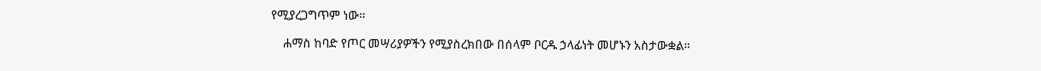የሚያረጋግጥም ነው።

    ሐማስ ከባድ የጦር መሣሪያዎችን የሚያስረክበው በሰላም ቦርዱ ኃላፊነት መሆኑን አስታውቋል።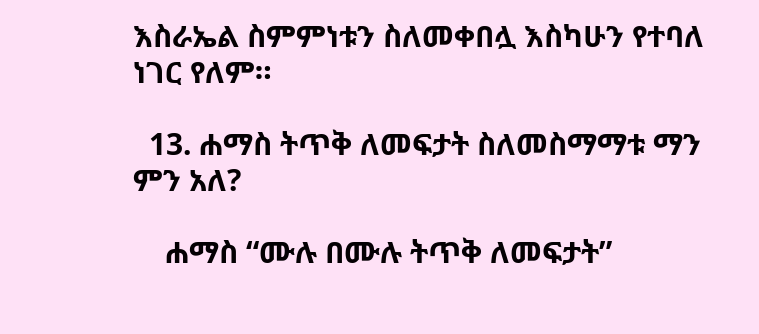እስራኤል ስምምነቱን ስለመቀበሏ እስካሁን የተባለ ነገር የለም።

  13. ሐማስ ትጥቅ ለመፍታት ስለመስማማቱ ማን ምን አለ?

    ሐማስ “ሙሉ በሙሉ ትጥቅ ለመፍታት”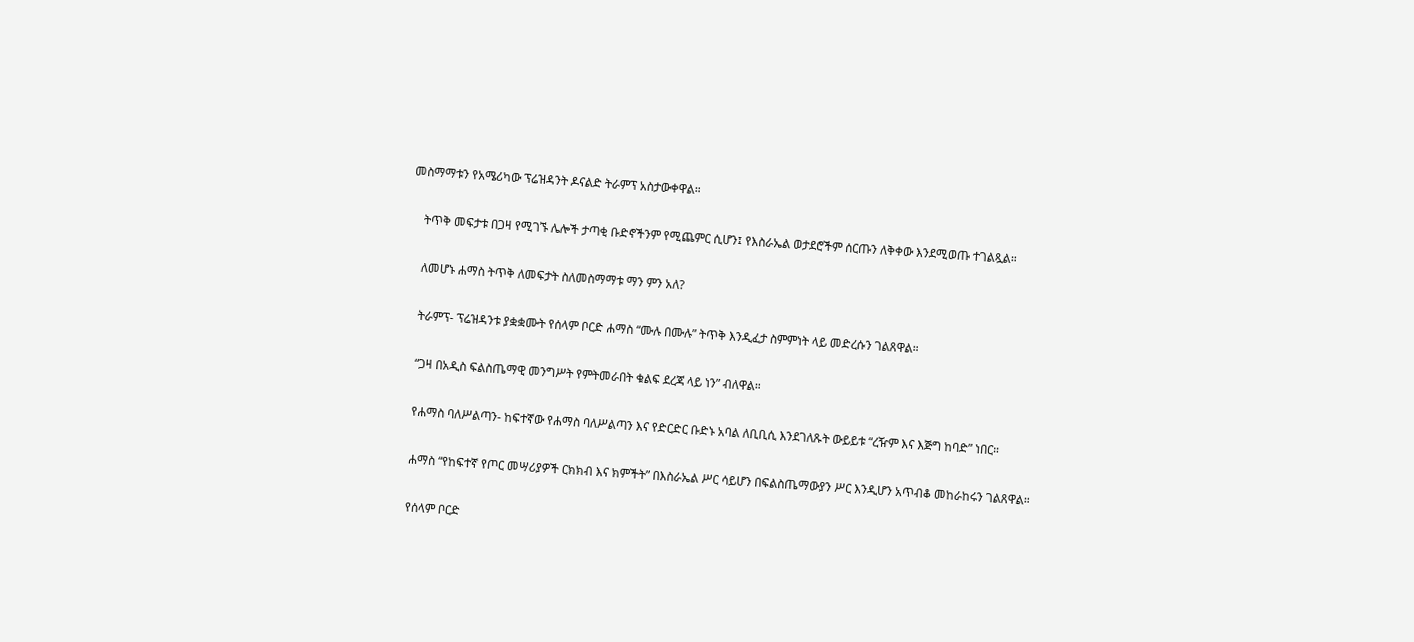መስማማቱን የአሜሪካው ፕሬዝዳንት ዶናልድ ትራምፕ አስታውቀዋል።

    ትጥቅ መፍታቱ በጋዛ የሚገኙ ሌሎች ታጣቂ ቡድኖችንም የሚጨምር ሲሆን፤ የእስራኤል ወታደሮችም ሰርጡን ለቅቀው እንደሚወጡ ተገልጿል።

    ለመሆኑ ሐማስ ትጥቅ ለመፍታት ስለመስማማቱ ማን ምን አለ?

    ትራምፕ- ፕሬዝዳንቱ ያቋቋሙት የሰላም ቦርድ ሐማስ “ሙሉ በሙሉ” ትጥቅ እንዲፈታ ስምምነት ላይ መድረሱን ገልጸዋል።

    “ጋዛ በአዲስ ፍልስጤማዊ መንግሥት የምትመራበት ቁልፍ ደረጃ ላይ ነን” ብለዋል።

    የሐማስ ባለሥልጣን- ከፍተኛው የሐማስ ባለሥልጣን እና የድርድር ቡድኑ አባል ለቢቢሲ እንደገለጹት ውይይቱ “ረዥም እና እጅግ ከባድ” ነበር።

    ሐማስ “የከፍተኛ የጦር መሣሪያዎች ርክክብ እና ክምችት” በእስራኤል ሥር ሳይሆን በፍልስጤማውያን ሥር እንዲሆን አጥብቆ መከራከሩን ገልጸዋል።

    የሰላም ቦርድ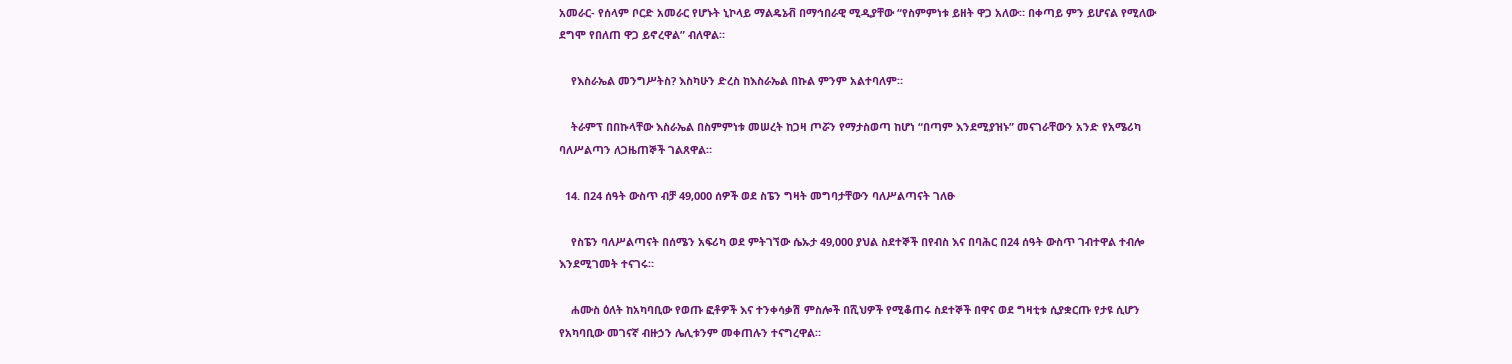አመራር- የሰላም ቦርድ አመራር የሆኑት ኒኮላይ ማልዴኔቭ በማኅበራዊ ሚዲያቸው “የስምምነቱ ይዘት ዋጋ አለው። በቀጣይ ምን ይሆናል የሚለው ደግሞ የበለጠ ዋጋ ይኖረዋል” ብለዋል።

    የእስራኤል መንግሥትስ? እስካሁን ድረስ ከእስራኤል በኩል ምንም አልተባለም።

    ትራምፕ በበኩላቸው እስራኤል በስምምነቱ መሠረት ከጋዛ ጦሯን የማታስወጣ ከሆነ “በጣም እንደሚያዝኑ” መናገራቸውን አንድ የአሜሪካ ባለሥልጣን ለጋዜጠኞች ገልጸዋል።

  14. በ24 ሰዓት ውስጥ ብቻ 49,000 ሰዎች ወደ ስፔን ግዛት መግባታቸውን ባለሥልጣናት ገለፁ

    የስፔን ባለሥልጣናት በሰሜን አፍሪካ ወደ ምትገኘው ሴኡታ 49,000 ያህል ስደተኞች በየብስ እና በባሕር በ24 ሰዓት ውስጥ ገብተዋል ተብሎ እንደሚገመት ተናገሩ።

    ሐሙስ ዕለት ከአካባቢው የወጡ ፎቶዎች እና ተንቀሳቃሽ ምስሎች በሺህዎች የሚቆጠሩ ስደተኞች በዋና ወደ ግዛቲቱ ሲያቋርጡ የታዩ ሲሆን የአካባቢው መገናኛ ብዙኃን ሌሊቱንም መቀጠሉን ተናግረዋል።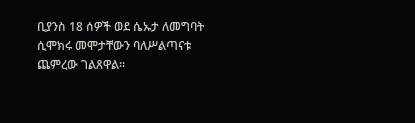ቢያንስ 18 ሰዎች ወደ ሴኡታ ለመግባት ሲሞክሩ መሞታቸውን ባለሥልጣናቱ ጨምረው ገልጸዋል።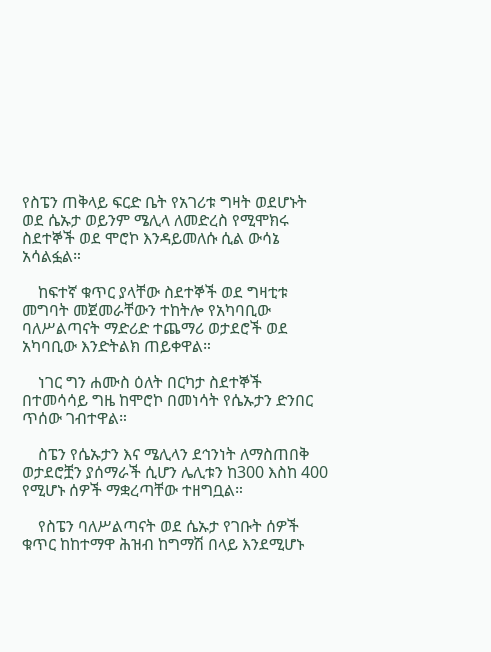የስፔን ጠቅላይ ፍርድ ቤት የአገሪቱ ግዛት ወደሆኑት ወደ ሴኡታ ወይንም ሜሊላ ለመድረስ የሚሞክሩ ስደተኞች ወደ ሞሮኮ እንዳይመለሱ ሲል ውሳኔ አሳልፏል።

    ከፍተኛ ቁጥር ያላቸው ስደተኞች ወደ ግዛቲቱ መግባት መጀመራቸውን ተከትሎ የአካባቢው ባለሥልጣናት ማድሪድ ተጨማሪ ወታደሮች ወደ አካባቢው እንድትልክ ጠይቀዋል።

    ነገር ግን ሐሙስ ዕለት በርካታ ስደተኞች በተመሳሳይ ግዜ ከሞሮኮ በመነሳት የሴኡታን ድንበር ጥሰው ገብተዋል።

    ስፔን የሴኡታን እና ሜሊላን ደኅንነት ለማስጠበቅ ወታደሮቿን ያሰማራች ሲሆን ሌሊቱን ከ300 እስከ 400 የሚሆኑ ሰዎች ማቋረጣቸው ተዘግቧል።

    የስፔን ባለሥልጣናት ወደ ሴኡታ የገቡት ሰዎች ቁጥር ከከተማዋ ሕዝብ ከግማሽ በላይ እንደሚሆኑ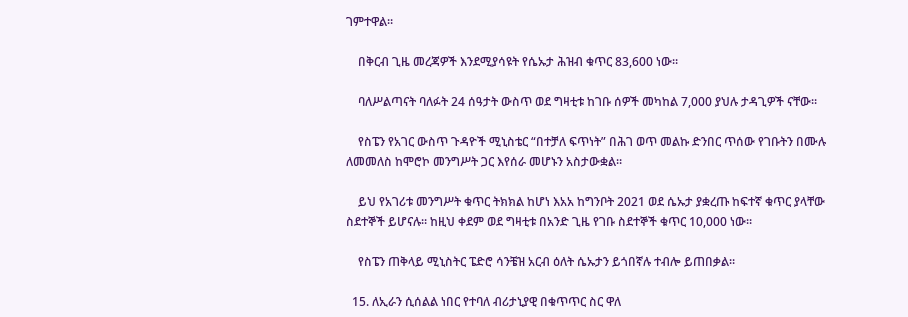ገምተዋል።

    በቅርብ ጊዜ መረጃዎች እንደሚያሳዩት የሴኡታ ሕዝብ ቁጥር 83,600 ነው።

    ባለሥልጣናት ባለፉት 24 ሰዓታት ውስጥ ወደ ግዛቲቱ ከገቡ ሰዎች መካከል 7,000 ያህሉ ታዳጊዎች ናቸው።

    የስፔን የአገር ውስጥ ጉዳዮች ሚኒስቴር “በተቻለ ፍጥነት” በሕገ ወጥ መልኩ ድንበር ጥሰው የገቡትን በሙሉ ለመመለስ ከሞሮኮ መንግሥት ጋር እየሰራ መሆኑን አስታውቋል።

    ይህ የአገሪቱ መንግሥት ቁጥር ትክክል ከሆነ እአአ ከግንቦት 2021 ወደ ሴኡታ ያቋረጡ ከፍተኛ ቁጥር ያላቸው ስደተኞች ይሆናሉ። ከዚህ ቀደም ወደ ግዛቲቱ በአንድ ጊዜ የገቡ ስደተኞች ቁጥር 10,000 ነው።

    የስፔን ጠቅላይ ሚኒስትር ፔድሮ ሳንቼዝ አርብ ዕለት ሴኡታን ይጎበኛሉ ተብሎ ይጠበቃል።

  15. ለኢራን ሲሰልል ነበር የተባለ ብሪታኒያዊ በቁጥጥር ስር ዋለ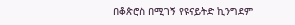በቆጵሮስ በሚገኝ የዩናይትድ ኪንግደም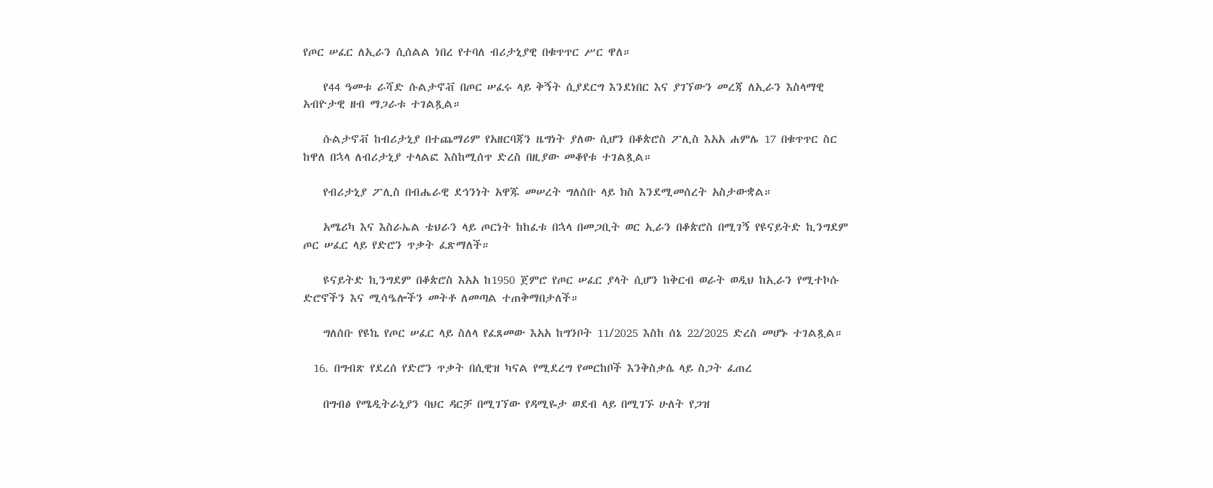የጦር ሠፈር ለኢራን ሲሰልል ነበረ የተባለ ብሪታኒያዊ በቁጥጥር ሥር ዋለ።

    የ44 ዓመቱ ራሻድ ሱልታኖቭ በጦር ሠፈሩ ላይ ቅኝት ሲያደርግ እንደነበር እና ያገኘውን መረጃ ለኢራን እስላማዊ አብዮታዊ ዘብ ማጋራቱ ተገልጿል።

    ሱልታኖቭ ከብሪታኒያ በተጨማሪም የአዘርባጃን ዜግነት ያለው ሲሆን በቆጵሮስ ፖሊስ እአአ ሐምሌ 17 በቁጥጥር ስር ከዋለ በኋላ ለብሪታኒያ ተላልፎ እስከሚሰጥ ድረስ በዚያው መቆየቱ ተገልጿል።

    የብሪታኒያ ፖሊስ በብሔራዊ ደኅንነት አዋጁ መሠረት ግለሰቡ ላይ ክስ እንደሚመሰረት አስታውቋል።

    አሜሪካ እና እስራኤል ቴህራን ላይ ጦርነት ከከፈቱ በኋላ በመጋቢት ወር ኢራን በቆጵሮስ በሚገኝ የዩናይትድ ኪንግደም ጦር ሠፈር ላይ የድሮን ጥቃት ፈጽማለች።

    ዩናይትድ ኪንግደም በቆጵሮስ እአአ ከ1950 ጀምሮ የጦር ሠፈር ያላት ሲሆን ከቅርብ ወራት ወዲህ ከኢራን የሚተኮሱ ድሮኖችን እና ሚሳዔሎችን መትቶ ለመጣል ተጠቅማበታለች።

    ግለሰቡ የዩኬ የጦር ሠፈር ላይ ስለላ የፈጸመው እአአ ከግንቦት 11/2025 እስከ ሰኔ 22/2025 ድረስ መሆኑ ተገልጿል።

  16. በግብጽ የደረሰ የድሮን ጥቃት በሲዊዝ ካናል የሚደረግ የመርከቦች እንቅስቃሴ ላይ ስጋት ፈጠረ

    በግብፅ የሜዲትራኒያን ባህር ዳርቻ በሚገኘው የዳሚዬታ ወደብ ላይ በሚገኙ ሁለት የጋዝ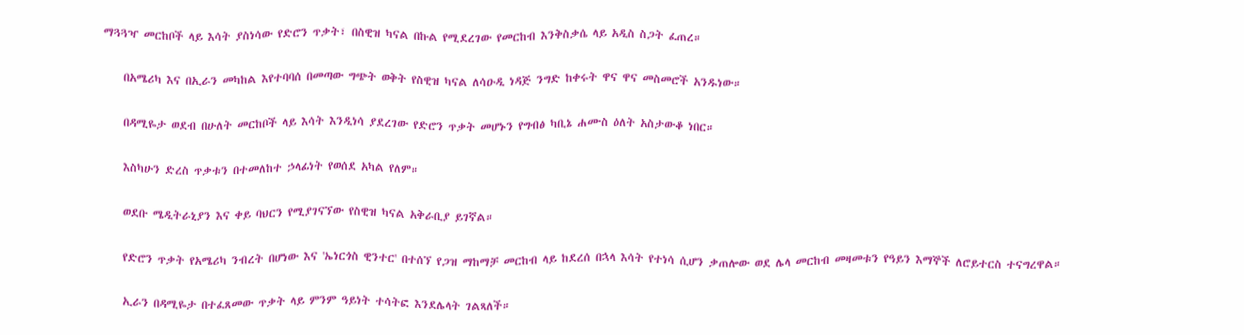ማጓጓዣ መርከቦች ላይ እሳት ያስነሳው የድሮን ጥቃት፣ በስዊዝ ካናል በኩል የሚደረገው የመርከብ እንቅስቃሴ ላይ አዲስ ስጋት ፈጠረ።

    በአሜሪካ እና በኢራን መካከል እየተባባሰ በመጣው ግጭት ወቅት የስዊዝ ካናል ለሳዑዲ ነዳጅ ንግድ ከቀሩት ዋና ዋና መስመሮች አንዱነው።

    በዳሚዬታ ወደብ በሁለት መርከቦች ላይ እሳት እንዲነሳ ያደረገው የድሮን ጥቃት መሆኑን የግብፅ ካቢኔ ሐሙስ ዕለት አስታውቆ ነበር።

    እስካሁን ድረስ ጥቃቱን በተመለከተ ኃላፊነት የወሰደ አካል የለም።

    ወደቡ ሜዲትራኒያን እና ቀይ ባህርን የሚያገናኘው የስዊዝ ካናል አቅራቢያ ይገኛል።

    የድሮን ጥቃት የአሜሪካ ንብረት በሆነው እና 'ኤነርጎስ ዊንተር' በተሰኘ የጋዝ ማከማቻ መርከብ ላይ ከደረሰ በኋላ እሳት የተነሳ ሲሆን ቃጠሎው ወደ ሌላ መርከብ መዛመቱን የዓይን እማኞች ለሮይተርስ ተናግረዋል።

    ኢራን በዳሚዬታ በተፈጸመው ጥቃት ላይ ምንም ዓይነት ተሳትፎ እንደሌላት ገልጻለች።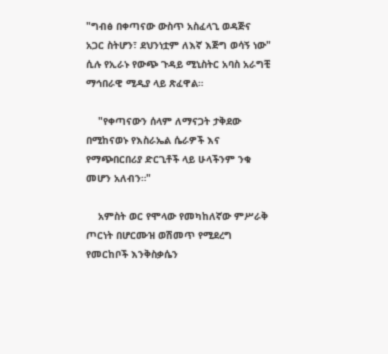"ግብፅ በቀጣናው ውስጥ አስፈላጊ ወዳጅና አጋር ስትሆን፣ ደህንነቷም ለእኛ እጅግ ወሳኝ ነው" ሲሉ የኢራኑ የውጭ ጉዳይ ሚኒስትር አባስ አራግቺ ማኅበራዊ ሚዲያ ላይ ጽፈዋል።

    "የቀጣናውን ሰላም ለማናጋት ታቅደው በሚከናወኑ የእስራኤል ሴራዎች እና የማጭበርበሪያ ድርጊቶች ላይ ሁላችንም ንቁ መሆን አለብን።"

    አምስት ወር የሞላው የመካከለኛው ምሥራቅ ጦርነት በሆርሙዝ ወሽመጥ የሚደረግ የመርከቦች እንቅስቃሴን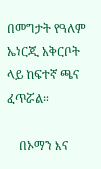በመግታት የዓለም ኤነርጂ አቅርቦት ላይ ከፍተኛ ጫና ፈጥሯል።

    በኦማን እና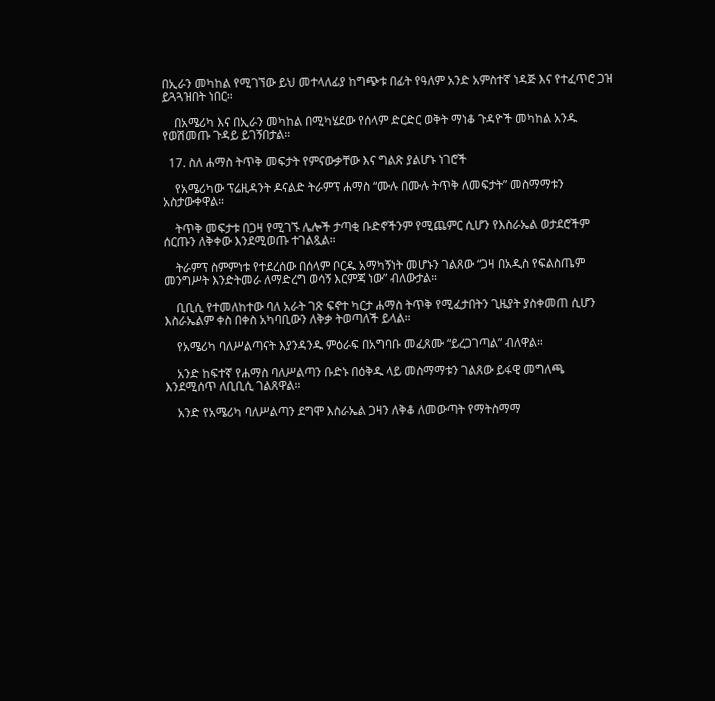በኢራን መካከል የሚገኘው ይህ መተላለፊያ ከግጭቱ በፊት የዓለም አንድ አምስተኛ ነዳጅ እና የተፈጥሮ ጋዝ ይጓጓዝበት ነበር።

    በአሜሪካ እና በኢራን መካከል በሚካሄደው የሰላም ድርድር ወቅት ማነቆ ጉዳዮች መካከል አንዱ የወሽመጡ ጉዳይ ይገኝበታል።

  17. ስለ ሐማስ ትጥቅ መፍታት የምናውቃቸው እና ግልጽ ያልሆኑ ነገሮች

    የአሜሪካው ፕሬዚዳንት ዶናልድ ትራምፕ ሐማስ “ሙሉ በሙሉ ትጥቅ ለመፍታት” መስማማቱን አስታውቀዋል።

    ትጥቅ መፍታቱ በጋዛ የሚገኙ ሌሎች ታጣቂ ቡድኖችንም የሚጨምር ሲሆን የእስራኤል ወታደሮችም ሰርጡን ለቅቀው እንደሚወጡ ተገልጿል።

    ትራምፕ ስምምነቱ የተደረሰው በሰላም ቦርዱ አማካኝነት መሆኑን ገልጸው “ጋዛ በአዲስ የፍልስጤም መንግሥት እንድትመራ ለማድረግ ወሳኝ እርምጃ ነው” ብለውታል።

    ቢቢሲ የተመለከተው ባለ አራት ገጽ ፍኖተ ካርታ ሐማስ ትጥቅ የሚፈታበትን ጊዜያት ያስቀመጠ ሲሆን እስራኤልም ቀስ በቀስ አካባቢውን ለቅቃ ትወጣለች ይላል።

    የአሜሪካ ባለሥልጣናት እያንዳንዱ ምዕራፍ በአግባቡ መፈጸሙ “ይረጋገጣል” ብለዋል።

    አንድ ከፍተኛ የሐማስ ባለሥልጣን ቡድኑ በዕቅዱ ላይ መስማማቱን ገልጸው ይፋዊ መግለጫ እንደሚሰጥ ለቢቢሲ ገልጸዋል።

    አንድ የአሜሪካ ባለሥልጣን ደግሞ እስራኤል ጋዛን ለቅቆ ለመውጣት የማትስማማ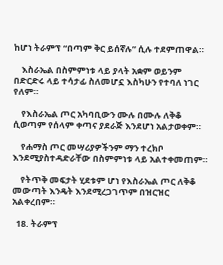ከሆነ ትራምፕ “በጣም ቅር ይሰኛሉ” ሲሉ ተደምጠዋል።

    እስራኤል በስምምነቱ ላይ ያላት አቋም ወይንም በድርድሩ ላይ ተሳታፊ ስለመሆኗ እስካሁን የተባለ ነገር የለም።

    የእስራኤል ጦር አካባቢውን ሙሉ በሙሉ ለቅቆ ሲወጣም የሰላም ቀጣና ያደራጅ እንደሆነ አልታወቀም።

    የሐማስ ጦር መሣሪያዎችንም ማን ተረክቦ እንደሚያስተዳድራቸው በስምምነቱ ላይ አልተቀመጠም።

    የትጥቅ መፍታት ሂደቱም ሆነ የእስራኤል ጦር ለቅቆ መውጣት እንዴት እንደሚረጋገጥም በዝርዝር አልቀረበም።

  18. ትራምፕ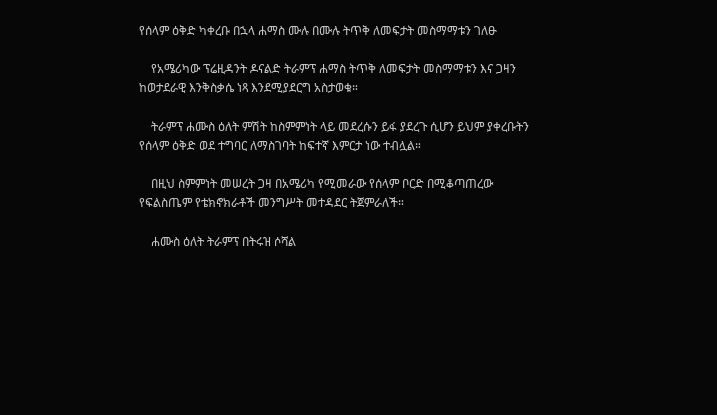የሰላም ዕቅድ ካቀረቡ በኋላ ሐማስ ሙሉ በሙሉ ትጥቅ ለመፍታት መስማማቱን ገለፁ

    የአሜሪካው ፕሬዚዳንት ዶናልድ ትራምፕ ሐማስ ትጥቅ ለመፍታት መስማማቱን እና ጋዛን ከወታደራዊ እንቅስቃሴ ነጻ እንደሚያደርግ አስታወቁ።

    ትራምፕ ሐሙስ ዕለት ምሽት ከስምምነት ላይ መደረሱን ይፋ ያደረጉ ሲሆን ይህም ያቀረቡትን የሰላም ዕቅድ ወደ ተግባር ለማስገባት ከፍተኛ እምርታ ነው ተብሏል።

    በዚህ ስምምነት መሠረት ጋዛ በአሜሪካ የሚመራው የሰላም ቦርድ በሚቆጣጠረው የፍልስጤም የቴክኖክራቶች መንግሥት መተዳደር ትጀምራለች።

    ሐሙስ ዕለት ትራምፕ በትሩዝ ሶሻል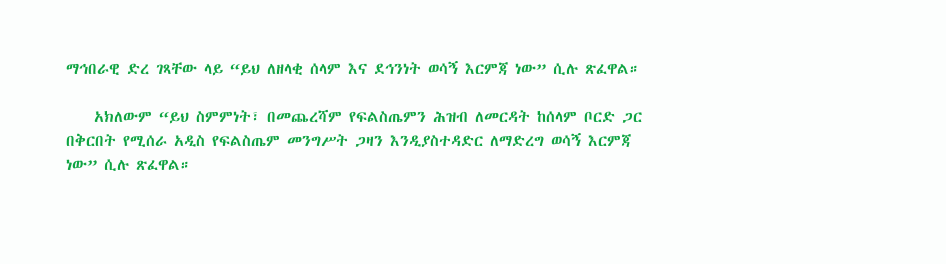ማኅበራዊ ድረ ገጻቸው ላይ “ይህ ለዘላቂ ሰላም እና ደኅንነት ወሳኝ እርምጃ ነው” ሲሉ ጽፈዋል።

    አክለውም “ይህ ስምምነት፣ በመጨረሻም የፍልስጤምን ሕዝብ ለመርዳት ከሰላም ቦርድ ጋር በቅርበት የሚሰራ አዲስ የፍልስጤም መንግሥት ጋዛን እንዲያስተዳድር ለማድረግ ወሳኝ እርምጃ ነው” ሲሉ ጽፈዋል።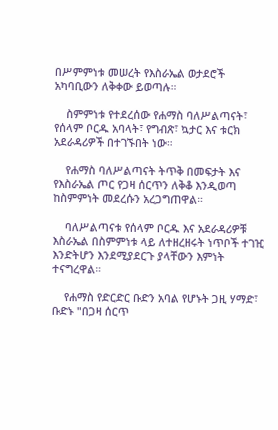በሥምምነቱ መሠረት የእስራኤል ወታደሮች አካባቢውን ለቅቀው ይወጣሉ።

    ስምምነቱ የተደረሰው የሐማስ ባለሥልጣናት፣ የሰላም ቦርዱ አባላት፣ የግብጽ፣ ኳታር እና ቱርክ አደራዳሪዎች በተገኙበት ነው።

    የሐማስ ባለሥልጣናት ትጥቅ በመፍታት እና የእስራኤል ጦር የጋዛ ሰርጥን ለቅቆ እንዲወጣ ከስምምነት መደረሱን አረጋግጠዋል።

    ባለሥልጣናቱ የሰላም ቦርዱ እና አደራዳሪዎቹ እስራኤል በስምምነቱ ላይ ለተዘረዘሩት ነጥቦች ተገዢ እንድትሆን እንደሚያደርጉ ያላቸውን እምነት ተናግረዋል።

    የሐማስ የድርድር ቡድን አባል የሆኑት ጋዚ ሃማድ፣ ቡድኑ "በጋዛ ሰርጥ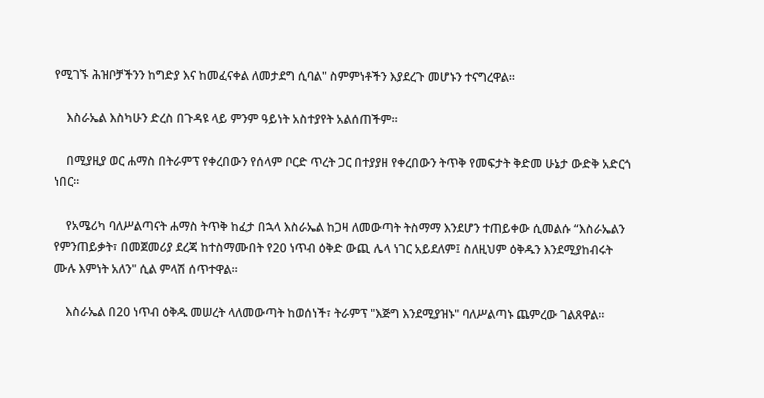የሚገኙ ሕዝቦቻችንን ከግድያ እና ከመፈናቀል ለመታደግ ሲባል" ስምምነቶችን እያደረጉ መሆኑን ተናግረዋል።

    እስራኤል እስካሁን ድረስ በጉዳዩ ላይ ምንም ዓይነት አስተያየት አልሰጠችም።

    በሚያዚያ ወር ሐማስ በትራምፕ የቀረበውን የሰላም ቦርድ ጥረት ጋር በተያያዘ የቀረበውን ትጥቅ የመፍታት ቅድመ ሁኔታ ውድቅ አድርጎ ነበር።

    የአሜሪካ ባለሥልጣናት ሐማስ ትጥቅ ከፈታ በኋላ እስራኤል ከጋዛ ለመውጣት ትስማማ እንደሆን ተጠይቀው ሲመልሱ “እስራኤልን የምንጠይቃት፣ በመጀመሪያ ደረጃ ከተስማሙበት የ20 ነጥብ ዕቅድ ውጪ ሌላ ነገር አይደለም፤ ስለዚህም ዕቅዱን እንደሚያከብሩት ሙሉ እምነት አለን" ሲል ምላሽ ሰጥተዋል።

    እስራኤል በ20 ነጥብ ዕቅዱ መሠረት ላለመውጣት ከወሰነች፣ ትራምፕ "እጅግ እንደሚያዝኑ" ባለሥልጣኑ ጨምረው ገልጸዋል።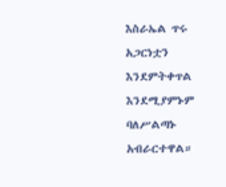እስራኤል ጥሩ አጋርነቷን እንደምትቀጥል እንደሚያምኑም ባለሥልጣኑ አብራርተዋል።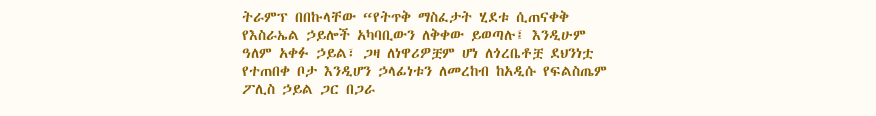ትራምፕ በበኩላቸው “የትጥቅ ማስፈታት ሂደቱ ሲጠናቀቅ የእስራኤል ኃይሎች አካባቢውን ለቅቀው ይወጣሉ፤ እንዲሁም ዓለም አቀፉ ኃይል፣ ጋዛ ለነዋሪዎቿም ሆነ ለጎረቤቶቿ ደህንነቷ የተጠበቀ ቦታ እንዲሆን ኃላፊነቱን ለመረከብ ከአዲሱ የፍልስጤም ፖሊስ ኃይል ጋር በጋራ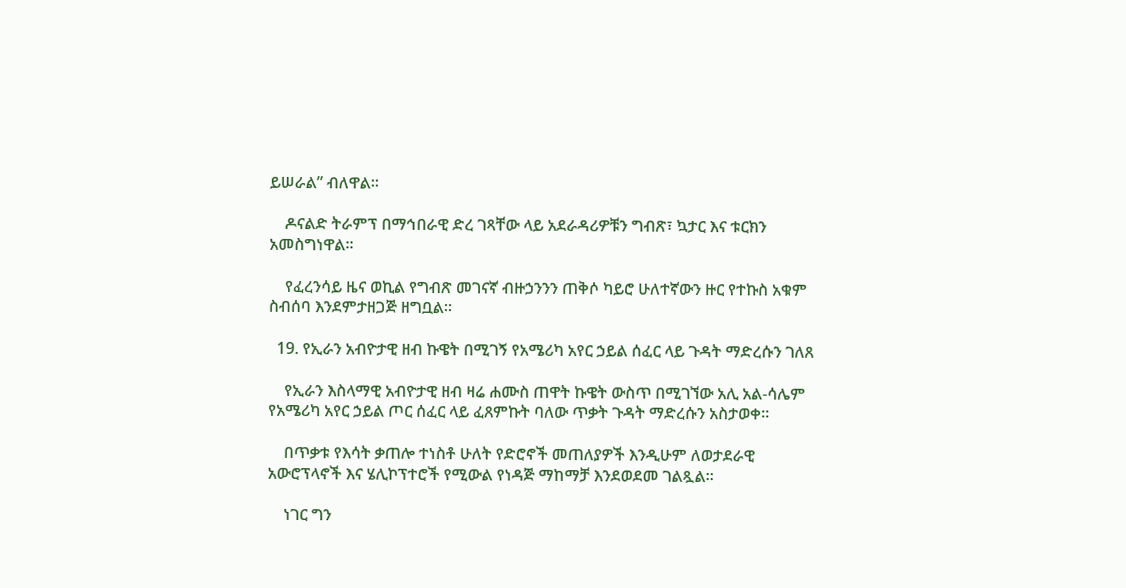ይሠራል” ብለዋል።

    ዶናልድ ትራምፕ በማኅበራዊ ድረ ገጻቸው ላይ አደራዳሪዎቹን ግብጽ፣ ኳታር እና ቱርክን አመስግነዋል።

    የፈረንሳይ ዜና ወኪል የግብጽ መገናኛ ብዙኃንንን ጠቅሶ ካይሮ ሁለተኛውን ዙር የተኩስ አቁም ስብሰባ እንደምታዘጋጅ ዘግቧል።

  19. የኢራን አብዮታዊ ዘብ ኩዌት በሚገኝ የአሜሪካ አየር ኃይል ሰፈር ላይ ጉዳት ማድረሱን ገለጸ

    የኢራን እስላማዊ አብዮታዊ ዘብ ዛሬ ሐሙስ ጠዋት ኩዌት ውስጥ በሚገኘው አሊ አል-ሳሌም የአሜሪካ አየር ኃይል ጦር ሰፈር ላይ ፈጸምኩት ባለው ጥቃት ጉዳት ማድረሱን አስታወቀ።

    በጥቃቱ የእሳት ቃጠሎ ተነስቶ ሁለት የድሮኖች መጠለያዎች እንዲሁም ለወታደራዊ አውሮፕላኖች እና ሄሊኮፕተሮች የሚውል የነዳጅ ማከማቻ እንደወደመ ገልጿል።

    ነገር ግን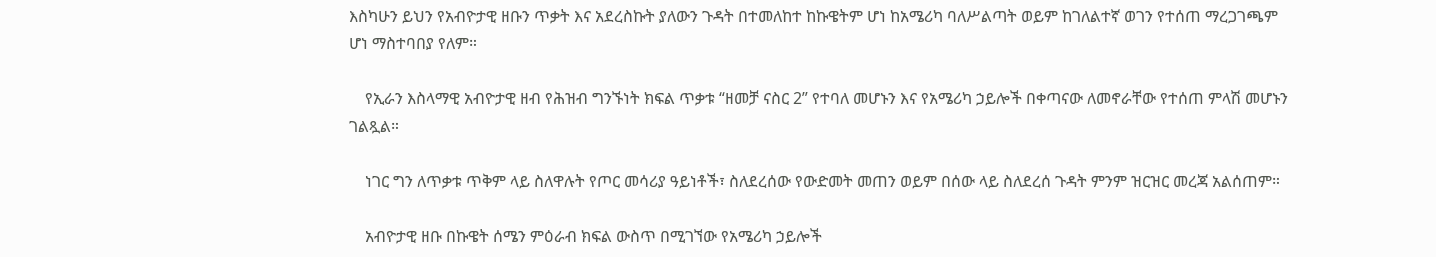እስካሁን ይህን የአብዮታዊ ዘቡን ጥቃት እና አደረስኩት ያለውን ጉዳት በተመለከተ ከኩዌትም ሆነ ከአሜሪካ ባለሥልጣት ወይም ከገለልተኛ ወገን የተሰጠ ማረጋገጫም ሆነ ማስተባበያ የለም።

    የኢራን እስላማዊ አብዮታዊ ዘብ የሕዝብ ግንኙነት ክፍል ጥቃቱ “ዘመቻ ናስር 2” የተባለ መሆኑን እና የአሜሪካ ኃይሎች በቀጣናው ለመኖራቸው የተሰጠ ምላሽ መሆኑን ገልጿል።

    ነገር ግን ለጥቃቱ ጥቅም ላይ ስለዋሉት የጦር መሳሪያ ዓይነቶች፣ ስለደረሰው የውድመት መጠን ወይም በሰው ላይ ስለደረሰ ጉዳት ምንም ዝርዝር መረጃ አልሰጠም።

    አብዮታዊ ዘቡ በኩዌት ሰሜን ምዕራብ ክፍል ውስጥ በሚገኘው የአሜሪካ ኃይሎች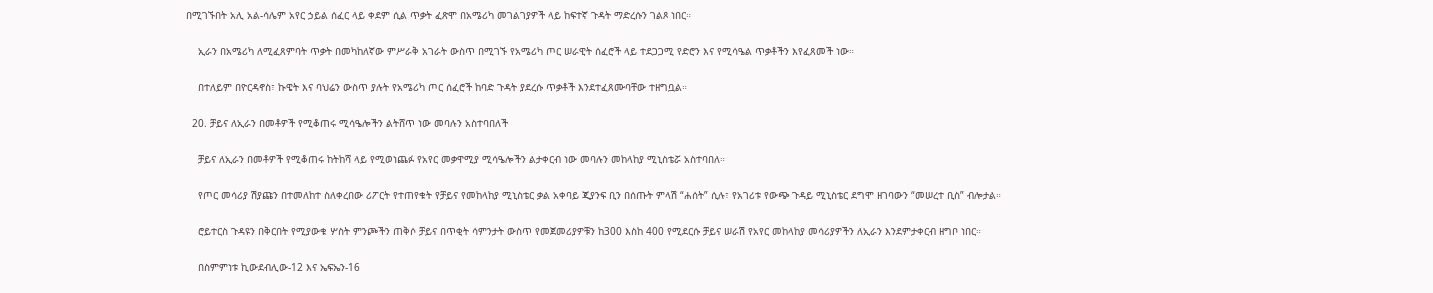በሚገኙበት አሊ አል-ሳሌም አየር ኃይል ሰፈር ላይ ቀደም ሲል ጥቃት ፈጽሞ በአሜሪካ መገልገያዎች ላይ ከፍተኛ ጉዳት ማድረሱን ገልጾ ነበር።

    ኢራን በአሜሪካ ለሚፈጸምባት ጥቃት በመካከለኛው ምሥራቅ አገራት ውስጥ በሚገኙ የአሜሪካ ጦር ሠራዊት ሰፈሮች ላይ ተደጋጋሚ የድሮን እና የሚሳዔል ጥቃቶችን እየፈጸመች ነው።

    በተለይም በዮርዳኖስ፣ ኩዌት እና ባህሬን ውስጥ ያሉት የአሜሪካ ጦር ሰፈሮች ከባድ ጉዳት ያደረሱ ጥቃቶች እንደተፈጸሙባቸው ተዘግቧል።

  20. ቻይና ለኢራን በመቶዎች የሚቆጠሩ ሚሳዔሎችን ልትሸጥ ነው መባሉን አስተባበለች

    ቻይና ለኢራን በመቶዎች የሚቆጠሩ ከትከሻ ላይ የሚወነጨፉ የአየር መቃዋሚያ ሚሳዔሎችን ልታቀርብ ነው መባሉን መከላከያ ሚኒስቴሯ አስተባበለ።

    የጦር መሳሪያ ሽያጩን በተመለከተ ስለቀረበው ሪፖርት የተጠየቁት የቻይና የመከላከያ ሚኒስቴር ቃል አቀባይ ጂያንፍ ቢን በሰጡት ምላሽ “ሐሰት” ሲሉ፣ የአገሪቱ የውጭ ጉዳይ ሚኒስቴር ደግሞ ዘገባውን “መሠረተ ቢስ” ብሎታል።

    ሮይተርስ ጉዳዩን በቅርበት የሚያውቁ ሦስት ምንጮችን ጠቅሶ ቻይና በጥቂት ሳምንታት ውስጥ የመጀመሪያዎቹን ከ300 እስከ 400 የሚደርሱ ቻይና ሠራሽ የአየር መከላከያ መሳሪያዎችን ለኢራን እንደምታቀርብ ዘግቦ ነበር።

    በስምምነቱ ኪውደብሊው-12 እና ኤፍኤን-16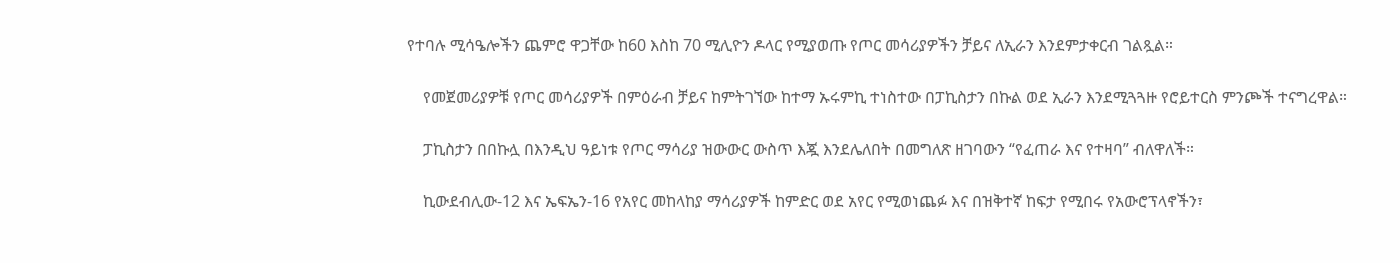የተባሉ ሚሳዔሎችን ጨምሮ ዋጋቸው ከ60 እስከ 70 ሚሊዮን ዶላር የሚያወጡ የጦር መሳሪያዎችን ቻይና ለኢራን እንደምታቀርብ ገልጿል።

    የመጀመሪያዎቹ የጦር መሳሪያዎች በምዕራብ ቻይና ከምትገኘው ከተማ ኡሩምኪ ተነስተው በፓኪስታን በኩል ወደ ኢራን እንደሚጓጓዙ የሮይተርስ ምንጮች ተናግረዋል።

    ፓኪስታን በበኩሏ በእንዲህ ዓይነቱ የጦር ማሳሪያ ዝውውር ውስጥ እጇ እንደሌለበት በመግለጽ ዘገባውን “የፈጠራ እና የተዛባ” ብለዋለች።

    ኪውደብሊው-12 እና ኤፍኤን-16 የአየር መከላከያ ማሳሪያዎች ከምድር ወደ አየር የሚወነጨፉ እና በዝቅተኛ ከፍታ የሚበሩ የአውሮፕላኖችን፣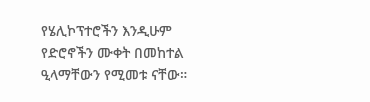የሄሊኮፕተሮችን እንዲሁም የድሮኖችን ሙቀት በመከተል ዒላማቸውን የሚመቱ ናቸው።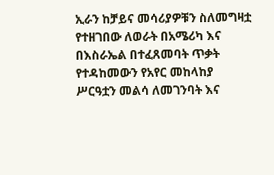ኢራን ከቻይና መሳሪያዎቹን ስለመግዛቷ የተዘገበው ለወራት በአሜሪካ እና በእስራኤል በተፈጸመባት ጥቃት የተዳከመውን የአየር መከላከያ ሥርዓቷን መልሳ ለመገንባት እና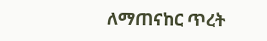ለማጠናከር ጥረት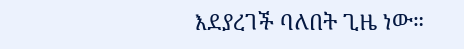እደያረገች ባለበት ጊዜ ነው።